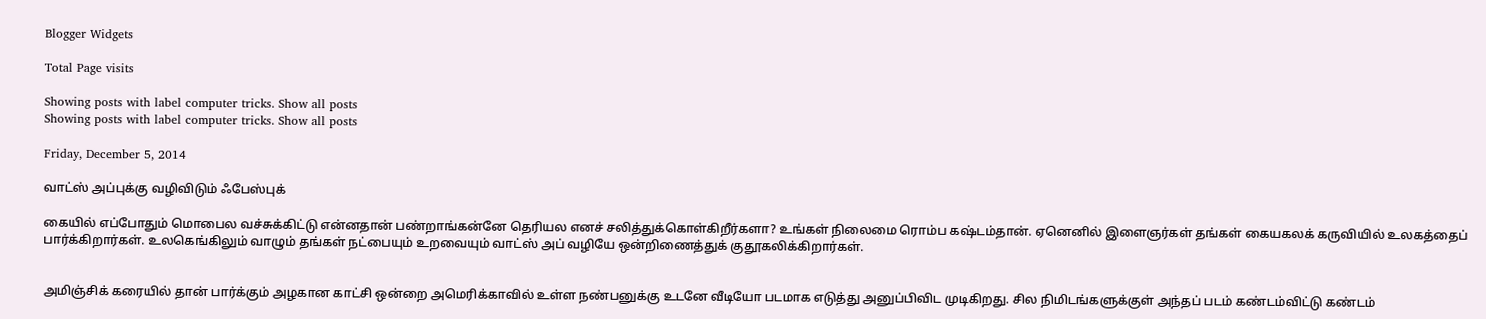Blogger Widgets

Total Page visits

Showing posts with label computer tricks. Show all posts
Showing posts with label computer tricks. Show all posts

Friday, December 5, 2014

வாட்ஸ் அப்புக்கு வழிவிடும் ஃபேஸ்புக்

கையில் எப்போதும் மொபைல வச்சுக்கிட்டு என்னதான் பண்றாங்கன்னே தெரியல எனச் சலித்துக்கொள்கிறீர்களா? உங்கள் நிலைமை ரொம்ப கஷ்டம்தான். ஏனெனில் இளைஞர்கள் தங்கள் கையகலக் கருவியில் உலகத்தைப் பார்க்கிறார்கள். உலகெங்கிலும் வாழும் தங்கள் நட்பையும் உறவையும் வாட்ஸ் அப் வழியே ஒன்றிணைத்துக் குதூகலிக்கிறார்கள்.


அமிஞ்சிக் கரையில் தான் பார்க்கும் அழகான காட்சி ஒன்றை அமெரிக்காவில் உள்ள நண்பனுக்கு உடனே வீடியோ படமாக எடுத்து அனுப்பிவிட முடிகிறது. சில நிமிடங்களுக்குள் அந்தப் படம் கண்டம்விட்டு கண்டம்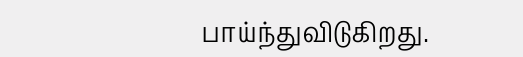பாய்ந்துவிடுகிறது.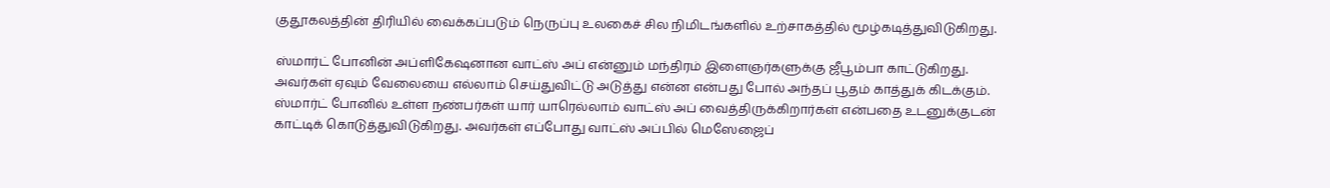குதூகலத்தின் திரியில் வைக்கப்படும் நெருப்பு உலகைச் சில நிமிடங்களில் உற்சாகத்தில் மூழ்கடித்துவிடுகிறது.

ஸ்மார்ட் போனின் அப்ளிகேஷனான வாட்ஸ் அப் என்னும் மந்திரம் இளைஞர்களுக்கு ஜீபூம்பா காட்டுகிறது. அவர்கள் ஏவும் வேலையை எல்லாம் செய்துவிட்டு அடுத்து என்ன என்பது போல் அந்தப் பூதம் காத்துக் கிடக்கும். ஸ்மார்ட் போனில் உள்ள நண்பர்கள் யார் யாரெல்லாம் வாட்ஸ் அப் வைத்திருக்கிறார்கள் என்பதை உடனுக்குடன் காட்டிக் கொடுத்துவிடுகிறது. அவர்கள் எப்போது வாட்ஸ் அப்பில் மெஸேஜைப்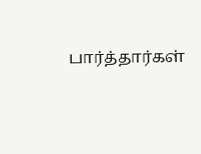பார்த்தார்கள்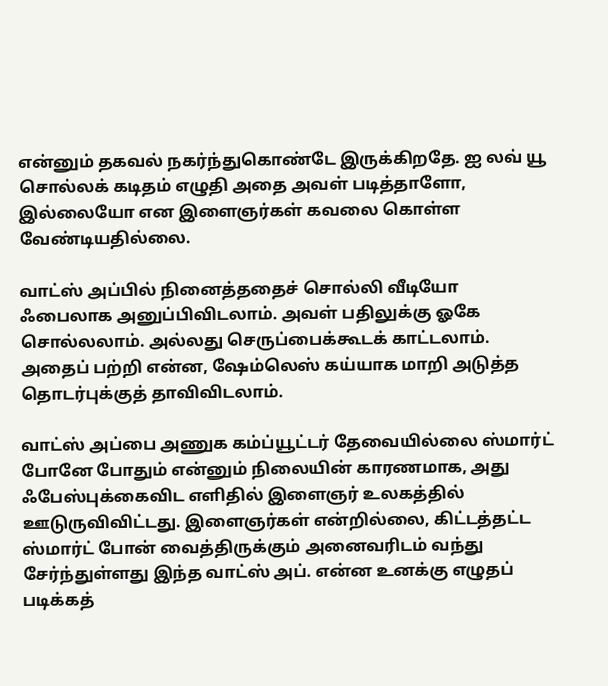என்னும் தகவல் நகர்ந்துகொண்டே இருக்கிறதே. ஐ லவ் யூ சொல்லக் கடிதம் எழுதி அதை அவள் படித்தாளோ, இல்லையோ என இளைஞர்கள் கவலை கொள்ள வேண்டியதில்லை.

வாட்ஸ் அப்பில் நினைத்ததைச் சொல்லி வீடியோ ஃபைலாக அனுப்பிவிடலாம். அவள் பதிலுக்கு ஓகே சொல்லலாம். அல்லது செருப்பைக்கூடக் காட்டலாம். அதைப் பற்றி என்ன, ஷேம்லெஸ் கய்யாக மாறி அடுத்த தொடர்புக்குத் தாவிவிடலாம்.

வாட்ஸ் அப்பை அணுக கம்ப்யூட்டர் தேவையில்லை ஸ்மார்ட் போனே போதும் என்னும் நிலையின் காரணமாக, அது ஃபேஸ்புக்கைவிட எளிதில் இளைஞர் உலகத்தில் ஊடுருவிவிட்டது. இளைஞர்கள் என்றில்லை, கிட்டத்தட்ட ஸ்மார்ட் போன் வைத்திருக்கும் அனைவரிடம் வந்து சேர்ந்துள்ளது இந்த வாட்ஸ் அப். என்ன உனக்கு எழுதப் படிக்கத்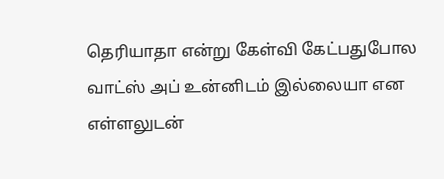தெரியாதா என்று கேள்வி கேட்பதுபோல வாட்ஸ் அப் உன்னிடம் இல்லையா என எள்ளலுடன்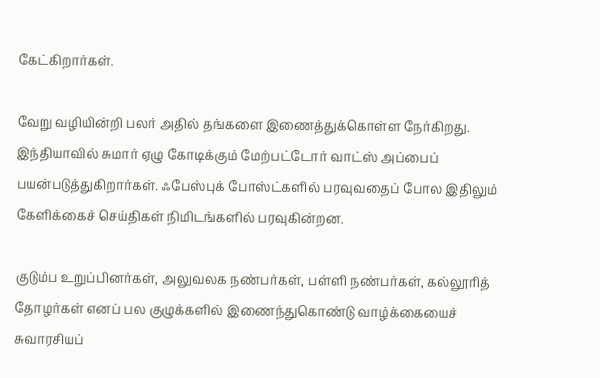கேட்கிறார்கள்.

வேறு வழியின்றி பலர் அதில் தங்களை இணைத்துக்கொள்ள நேர்கிறது. இந்தியாவில் சுமார் ஏழு கோடிக்கும் மேற்பட்டோர் வாட்ஸ் அப்பைப் பயன்படுத்துகிறார்கள். ஃபேஸ்புக் போஸ்ட்களில் பரவுவதைப் போல இதிலும் கேளிக்கைச் செய்திகள் நிமிடங்களில் பரவுகின்றன.

குடும்ப உறுப்பினர்கள், அலுவலக நண்பர்கள், பள்ளி நண்பர்கள், கல்லூரித் தோழர்கள் எனப் பல குழுக்களில் இணைந்துகொண்டு வாழ்க்கையைச் சுவாரசியப்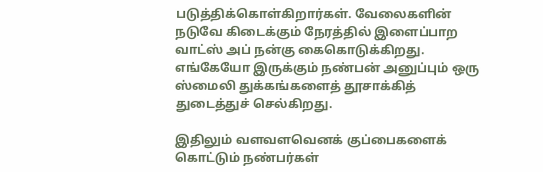படுத்திக்கொள்கிறார்கள். வேலைகளின் நடுவே கிடைக்கும் நேரத்தில் இளைப்பாற வாட்ஸ் அப் நன்கு கைகொடுக்கிறது. எங்கேயோ இருக்கும் நண்பன் அனுப்பும் ஒரு ஸ்மைலி துக்கங்களைத் தூசாக்கித் துடைத்துச் செல்கிறது.

இதிலும் வளவளவெனக் குப்பைகளைக் கொட்டும் நண்பர்கள்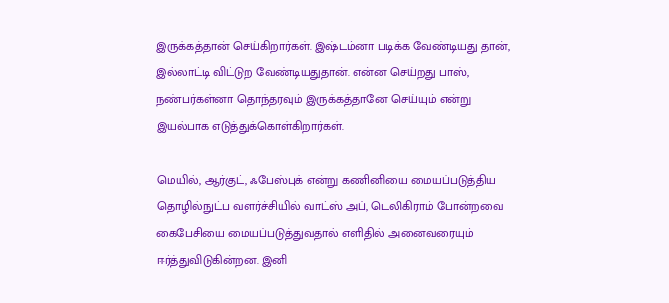இருக்கத்தான் செய்கிறார்கள். இஷ்டம்னா படிக்க வேண்டியது தான், இல்லாட்டி விட்டுற வேண்டியதுதான். என்ன செய்றது பாஸ், நண்பர்கள்னா தொந்தரவும் இருக்கத்தானே செய்யும் என்று இயல்பாக எடுத்துக்கொள்கிறார்கள்.

மெயில், ஆர்குட், ஃபேஸ்புக் என்று கணினியை மையப்படுத்திய தொழில்நுட்ப வளர்ச்சியில் வாட்ஸ் அப், டெலிகிராம் போன்றவை கைபேசியை மையப்படுத்துவதால் எளிதில் அனைவரையும் ஈர்த்துவிடுகின்றன. இனி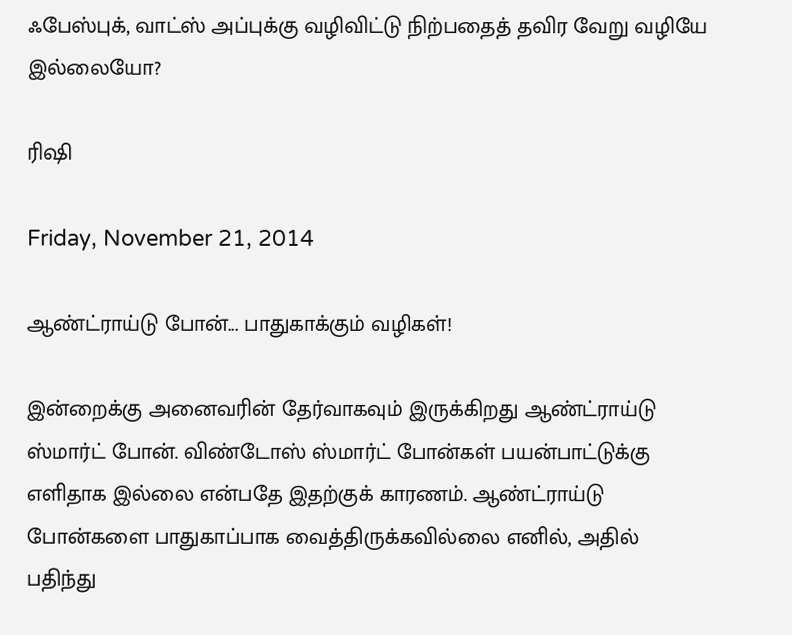ஃபேஸ்புக், வாட்ஸ் அப்புக்கு வழிவிட்டு நிற்பதைத் தவிர வேறு வழியே இல்லையோ?

ரிஷி

Friday, November 21, 2014

ஆண்ட்ராய்டு போன்... பாதுகாக்கும் வழிகள்!

இன்றைக்கு அனைவரின் தேர்வாகவும் இருக்கிறது ஆண்ட்ராய்டு ஸ்மார்ட் போன். விண்டோஸ் ஸ்மார்ட் போன்கள் பயன்பாட்டுக்கு எளிதாக இல்லை என்பதே இதற்குக் காரணம். ஆண்ட்ராய்டு போன்களை பாதுகாப்பாக வைத்திருக்கவில்லை எனில், அதில்  பதிந்து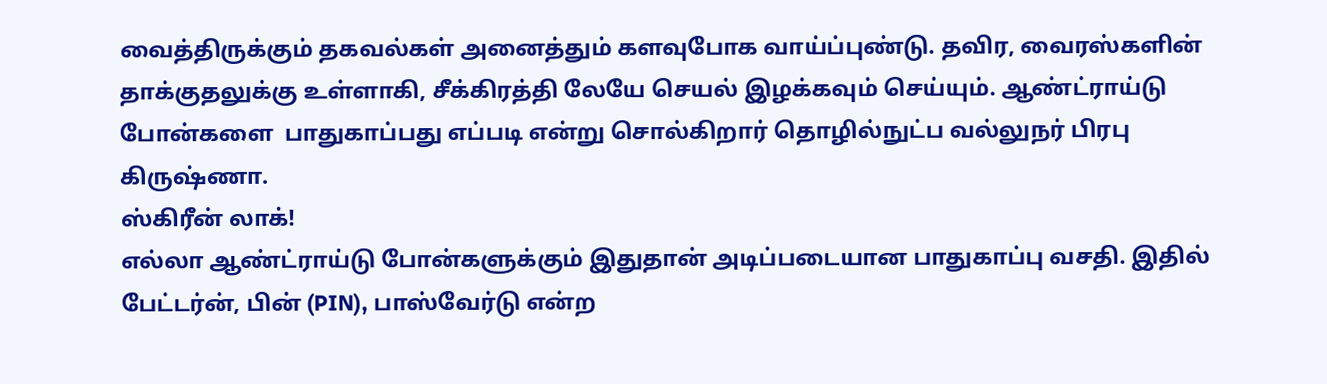வைத்திருக்கும் தகவல்கள் அனைத்தும் களவுபோக வாய்ப்புண்டு. தவிர, வைரஸ்களின் தாக்குதலுக்கு உள்ளாகி, சீக்கிரத்தி லேயே செயல் இழக்கவும் செய்யும். ஆண்ட்ராய்டு போன்களை  பாதுகாப்பது எப்படி என்று சொல்கிறார் தொழில்நுட்ப வல்லுநர் பிரபு கிருஷ்ணா.
ஸ்கிரீன் லாக்!
எல்லா ஆண்ட்ராய்டு போன்களுக்கும் இதுதான் அடிப்படையான பாதுகாப்பு வசதி. இதில் பேட்டர்ன், பின் (PIN), பாஸ்வேர்டு என்ற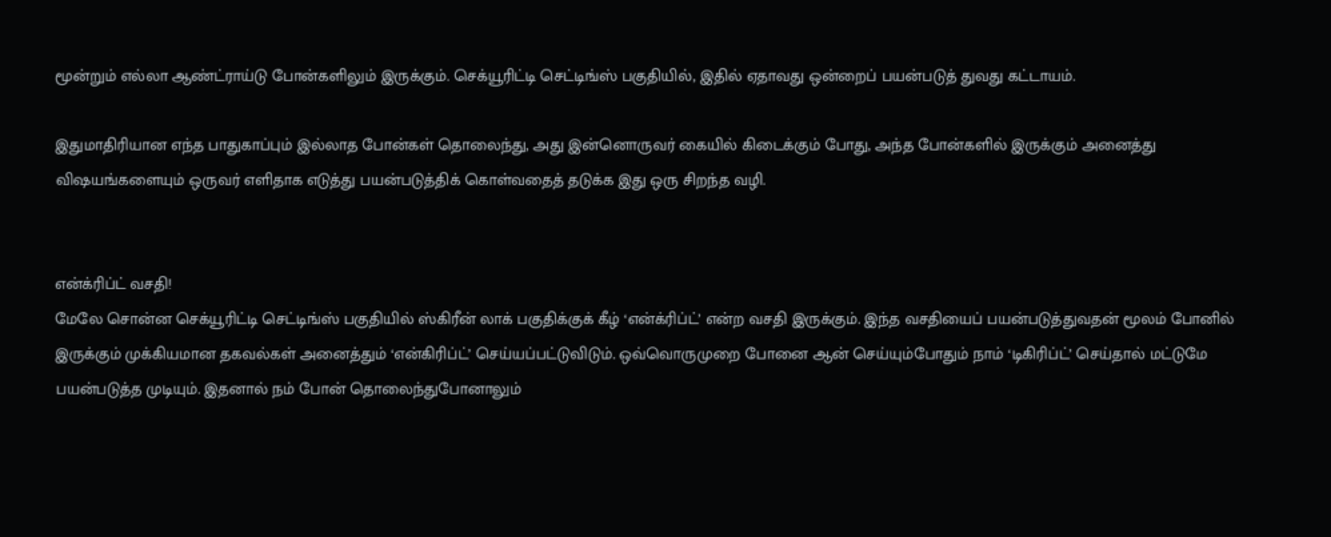மூன்றும் எல்லா ஆண்ட்ராய்டு போன்களிலும் இருக்கும். செக்யூரிட்டி செட்டிங்ஸ் பகுதியில், இதில் ஏதாவது ஒன்றைப் பயன்படுத் துவது கட்டாயம்.

இதுமாதிரியான எந்த பாதுகாப்பும் இல்லாத போன்கள் தொலைந்து, அது இன்னொருவர் கையில் கிடைக்கும் போது, அந்த போன்களில் இருக்கும் அனைத்து விஷயங்களையும் ஒருவர் எளிதாக எடுத்து பயன்படுத்திக் கொள்வதைத் தடுக்க இது ஒரு சிறந்த வழி.


என்க்ரிப்ட் வசதி!
மேலே சொன்ன செக்யூரிட்டி செட்டிங்ஸ் பகுதியில் ஸ்கிரீன் லாக் பகுதிக்குக் கீழ் ‘என்க்ரிப்ட்’ என்ற வசதி இருக்கும். இந்த வசதியைப் பயன்படுத்துவதன் மூலம் போனில் இருக்கும் முக்கியமான தகவல்கள் அனைத்தும் ‘என்கிரிப்ட்’ செய்யப்பட்டுவிடும். ஒவ்வொருமுறை போனை ஆன் செய்யும்போதும் நாம் ‘டிகிரிப்ட்’ செய்தால் மட்டுமே பயன்படுத்த முடியும். இதனால் நம் போன் தொலைந்துபோனாலும்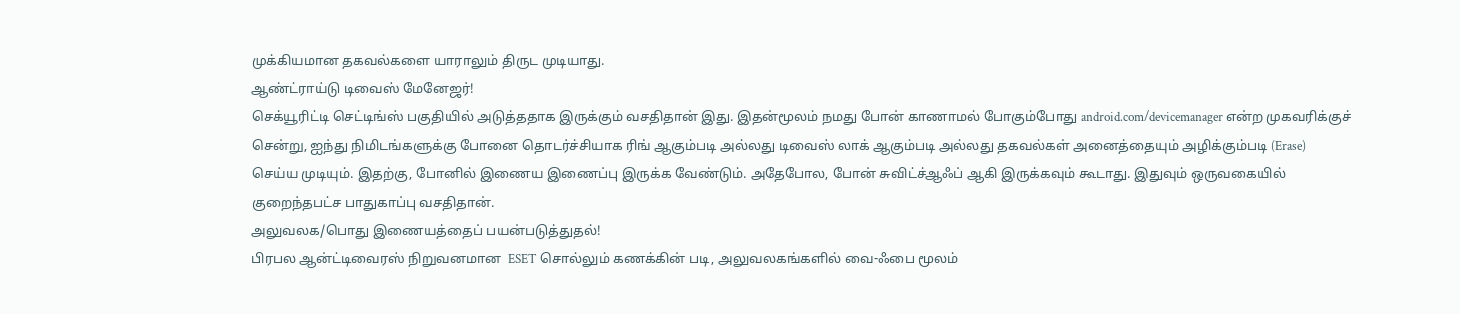முக்கியமான தகவல்களை யாராலும் திருட முடியாது.
ஆண்ட்ராய்டு டிவைஸ் மேனேஜர்!
செக்யூரிட்டி செட்டிங்ஸ் பகுதியில் அடுத்ததாக இருக்கும் வசதிதான் இது. இதன்மூலம் நமது போன் காணாமல் போகும்போது android.com/devicemanager என்ற முகவரிக்குச் சென்று, ஐந்து நிமிடங்களுக்கு போனை தொடர்ச்சியாக ரிங் ஆகும்படி அல்லது டிவைஸ் லாக் ஆகும்படி அல்லது தகவல்கள் அனைத்தையும் அழிக்கும்படி (Erase) செய்ய முடியும். இதற்கு, போனில் இணைய இணைப்பு இருக்க வேண்டும். அதேபோல, போன் சுவிட்ச்ஆஃப் ஆகி இருக்கவும் கூடாது. இதுவும் ஒருவகையில் குறைந்தபட்ச பாதுகாப்பு வசதிதான்.
அலுவலக/பொது இணையத்தைப் பயன்படுத்துதல்!
பிரபல ஆன்ட்டிவைரஸ் நிறுவனமான  ESET சொல்லும் கணக்கின் படி, அலுவலகங்களில் வை-ஃபை மூலம்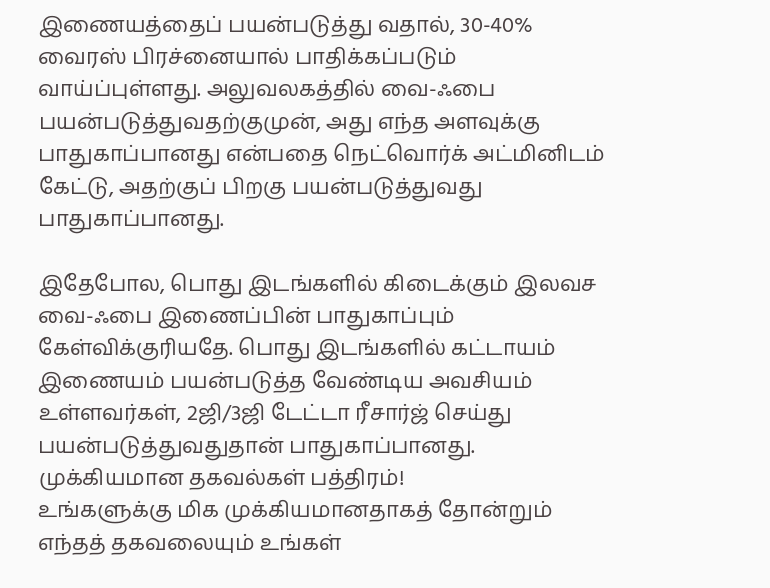இணையத்தைப் பயன்படுத்து வதால், 30-40% வைரஸ் பிரச்னையால் பாதிக்கப்படும் வாய்ப்புள்ளது. அலுவலகத்தில் வை-ஃபை பயன்படுத்துவதற்குமுன், அது எந்த அளவுக்கு பாதுகாப்பானது என்பதை நெட்வொர்க் அட்மினிடம் கேட்டு, அதற்குப் பிறகு பயன்படுத்துவது பாதுகாப்பானது.

இதேபோல, பொது இடங்களில் கிடைக்கும் இலவச வை-ஃபை இணைப்பின் பாதுகாப்பும் கேள்விக்குரியதே. பொது இடங்களில் கட்டாயம் இணையம் பயன்படுத்த வேண்டிய அவசியம் உள்ளவர்கள், 2ஜி/3ஜி டேட்டா ரீசார்ஜ் செய்து பயன்படுத்துவதுதான் பாதுகாப்பானது.
முக்கியமான தகவல்கள் பத்திரம்!
உங்களுக்கு மிக முக்கியமானதாகத் தோன்றும் எந்தத் தகவலையும் உங்கள்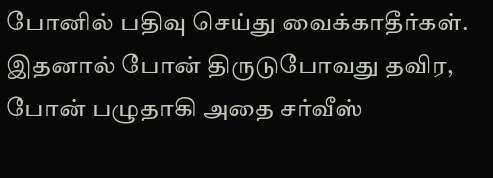போனில் பதிவு செய்து வைக்காதீர்கள். இதனால் போன் திருடுபோவது தவிர, போன் பழுதாகி அதை சர்வீஸ்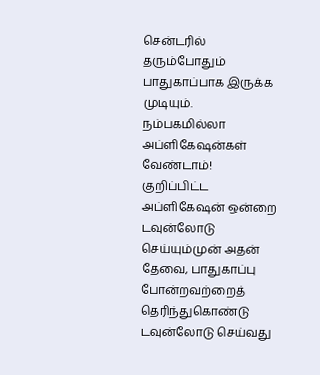சென்டரில் தரும்போதும் பாதுகாப்பாக இருக்க முடியும்.
நம்பகமில்லா அப்ளிகேஷன்கள் வேண்டாம்!
குறிப்பிட்ட அப்ளிகேஷன் ஒன்றை டவுன்லோடு செய்யும்முன் அதன் தேவை, பாதுகாப்பு போன்றவற்றைத் தெரிந்துகொண்டு டவுன்லோடு செய்வது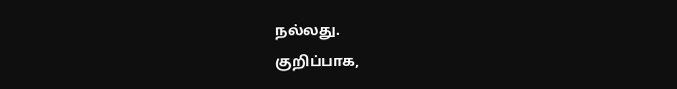நல்லது.
குறிப்பாக,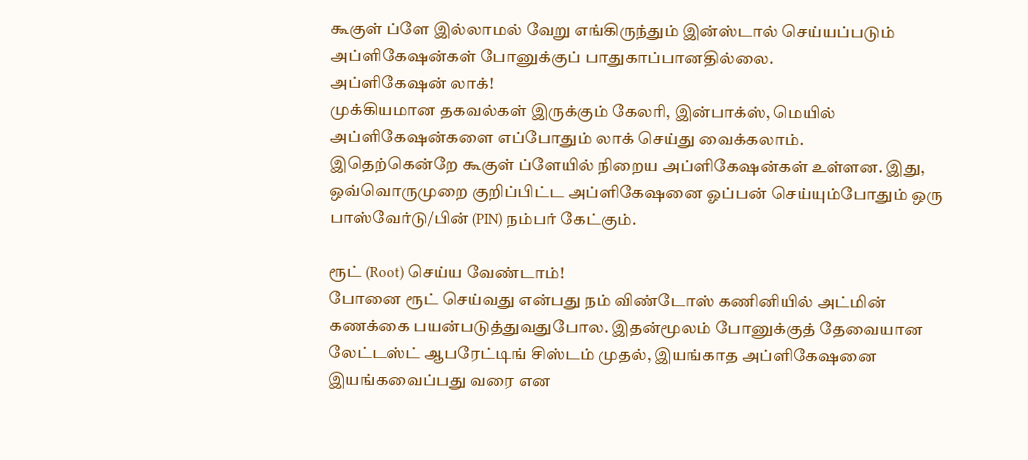கூகுள் ப்ளே இல்லாமல் வேறு எங்கிருந்தும் இன்ஸ்டால் செய்யப்படும் அப்ளிகேஷன்கள் போனுக்குப் பாதுகாப்பானதில்லை.
அப்ளிகேஷன் லாக்!
முக்கியமான தகவல்கள் இருக்கும் கேலரி, இன்பாக்ஸ், மெயில் அப்ளிகேஷன்களை எப்போதும் லாக் செய்து வைக்கலாம்.
இதெற்கென்றே கூகுள் ப்ளேயில் நிறைய அப்ளிகேஷன்கள் உள்ளன. இது, ஒவ்வொருமுறை குறிப்பிட்ட அப்ளிகேஷனை ஓப்பன் செய்யும்போதும் ஒரு பாஸ்வேர்டு/பின் (PIN) நம்பர் கேட்கும்.

ரூட் (Root) செய்ய வேண்டாம்!
போனை ரூட் செய்வது என்பது நம் விண்டோஸ் கணினியில் அட்மின் கணக்கை பயன்படுத்துவதுபோல. இதன்மூலம் போனுக்குத் தேவையான லேட்டஸ்ட் ஆபரேட்டிங் சிஸ்டம் முதல், இயங்காத அப்ளிகேஷனை இயங்கவைப்பது வரை என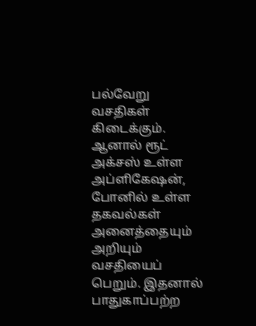பல்வேறு வசதிகள் கிடைக்கும்.
ஆனால் ரூட் அக்சஸ் உள்ள அப்ளிகேஷன், போனில் உள்ள தகவல்கள் அனைத்தையும் அறியும் வசதியைப் பெறும். இதனால் பாதுகாப்பற்ற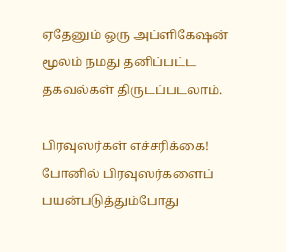ஏதேனும் ஒரு அப்ளிகேஷன் மூலம் நமது தனிப்பட்ட தகவல்கள் திருடப்படலாம்.

பிரவுஸர்கள் எச்சரிக்கை!
போனில் பிரவுஸர்களைப் பயன்படுத்தும்போது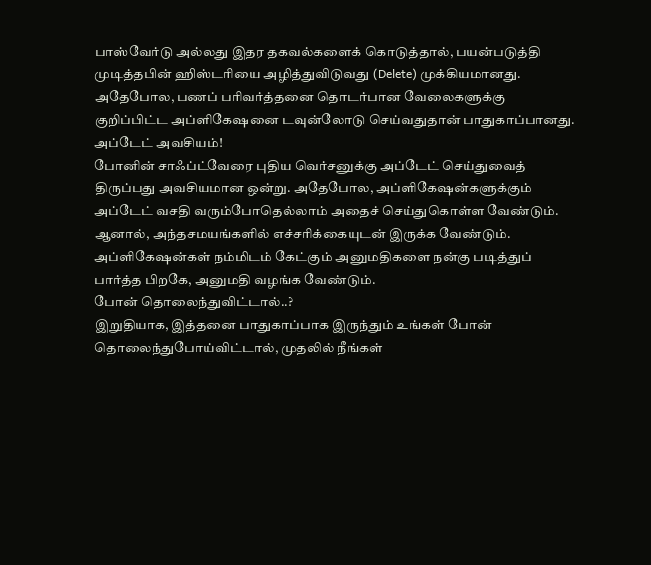பாஸ்வேர்டு அல்லது இதர தகவல்களைக் கொடுத்தால், பயன்படுத்தி முடித்தபின் ஹிஸ்டரியை அழித்துவிடுவது (Delete) முக்கியமானது.
அதேபோல, பணப் பரிவர்த்தனை தொடர்பான வேலைகளுக்கு குறிப்பிட்ட அப்ளிகேஷனை டவுன்லோடு செய்வதுதான் பாதுகாப்பானது.
அப்டேட் அவசியம்!
போனின் சாஃப்ட்வேரை புதிய வெர்சனுக்கு அப்டேட் செய்துவைத் திருப்பது அவசியமான ஒன்று. அதேபோல, அப்ளிகேஷன்களுக்கும் அப்டேட் வசதி வரும்போதெல்லாம் அதைச் செய்துகொள்ள வேண்டும்.
ஆனால், அந்தசமயங்களில் எச்சரிக்கையுடன் இருக்க வேண்டும். அப்ளிகேஷன்கள் நம்மிடம் கேட்கும் அனுமதிகளை நன்கு படித்துப் பார்த்த பிறகே, அனுமதி வழங்க வேண்டும்.
போன் தொலைந்துவிட்டால்..?
இறுதியாக, இத்தனை பாதுகாப்பாக இருந்தும் உங்கள் போன் தொலைந்துபோய்விட்டால், முதலில் நீங்கள்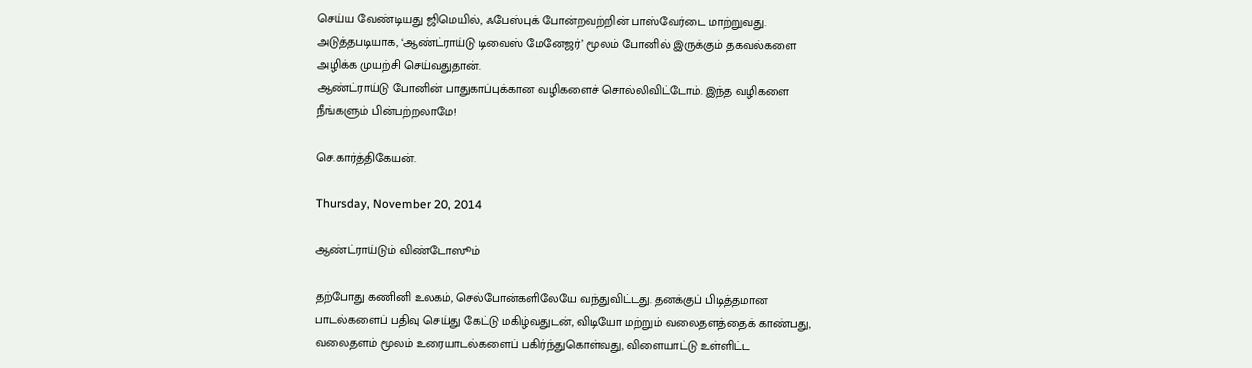செய்ய வேண்டியது ஜிமெயில், ஃபேஸ்புக் போன்றவற்றின் பாஸ்வேர்டை மாற்றுவது.
அடுத்தபடியாக, ‘ஆண்ட்ராய்டு டிவைஸ் மேனேஜர்’ மூலம் போனில் இருக்கும் தகவல்களை அழிக்க முயற்சி செய்வதுதான்.
ஆண்ட்ராய்டு போனின் பாதுகாப்புக்கான வழிகளைச் சொல்லிவிட்டோம். இந்த வழிகளை நீங்களும் பின்பற்றலாமே!

செ.கார்த்திகேயன்.

Thursday, November 20, 2014

ஆண்ட்ராய்டும் விண்டோஸூம்

தற்போது கணினி உலகம், செல்போன்களிலேயே வந்துவிட்டது. தனக்குப் பிடித்தமான பாடல்களைப் பதிவு செய்து கேட்டு மகிழ்வதுடன், விடியோ மற்றும் வலைதளத்தைக் காண்பது, வலைதளம் மூலம் உரையாடல்களைப் பகிர்ந்துகொள்வது, விளையாட்டு உள்ளிட்ட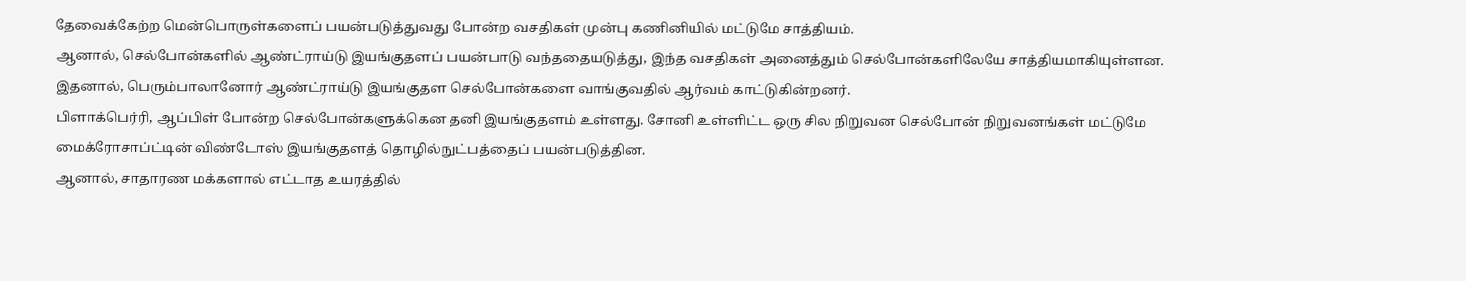தேவைக்கேற்ற மென்பொருள்களைப் பயன்படுத்துவது போன்ற வசதிகள் முன்பு கணினியில் மட்டுமே சாத்தியம்.
ஆனால், செல்போன்களில் ஆண்ட்ராய்டு இயங்குதளப் பயன்பாடு வந்ததையடுத்து, இந்த வசதிகள் அனைத்தும் செல்போன்களிலேயே சாத்தியமாகியுள்ளன. இதனால், பெரும்பாலானோர் ஆண்ட்ராய்டு இயங்குதள செல்போன்களை வாங்குவதில் ஆர்வம் காட்டுகின்றனர்.
பிளாக்பெர்ரி, ஆப்பிள் போன்ற செல்போன்களுக்கென தனி இயங்குதளம் உள்ளது. சோனி உள்ளிட்ட ஒரு சில நிறுவன செல்போன் நிறுவனங்கள் மட்டுமே மைக்ரோசாப்ட்டின் விண்டோஸ் இயங்குதளத் தொழில்நுட்பத்தைப் பயன்படுத்தின.
ஆனால், சாதாரண மக்களால் எட்டாத உயரத்தில்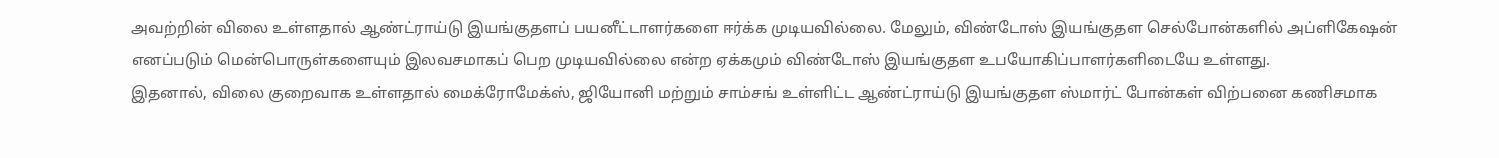அவற்றின் விலை உள்ளதால் ஆண்ட்ராய்டு இயங்குதளப் பயனீட்டாளர்களை ஈர்க்க முடியவில்லை. மேலும், விண்டோஸ் இயங்குதள செல்போன்களில் அப்ளிகேஷன் எனப்படும் மென்பொருள்களையும் இலவசமாகப் பெற முடியவில்லை என்ற ஏக்கமும் விண்டோஸ் இயங்குதள உபயோகிப்பாளர்களிடையே உள்ளது.
இதனால், விலை குறைவாக உள்ளதால் மைக்ரோமேக்ஸ், ஜியோனி மற்றும் சாம்சங் உள்ளிட்ட ஆண்ட்ராய்டு இயங்குதள ஸ்மார்ட் போன்கள் விற்பனை கணிசமாக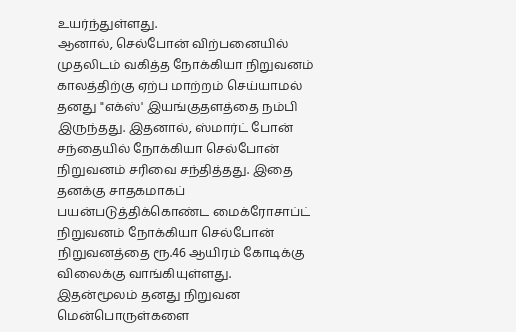உயர்ந்துள்ளது.
ஆனால், செல்போன் விற்பனையில் முதலிடம் வகித்த நோக்கியா நிறுவனம் காலத்திற்கு ஏற்ப மாற்றம் செய்யாமல் தனது "எக்ஸ்' இயங்குதளத்தை நம்பி இருந்தது. இதனால், ஸ்மார்ட் போன் சந்தையில் நோக்கியா செல்போன் நிறுவனம் சரிவை சந்தித்தது. இதை தனக்கு சாதகமாகப் பயன்படுத்திக்கொண்ட மைக்ரோசாப்ட் நிறுவனம் நோக்கியா செல்போன் நிறுவனத்தை ரூ.46 ஆயிரம் கோடிக்கு விலைக்கு வாங்கியுள்ளது.
இதன்மூலம் தனது நிறுவன மென்பொருள்களை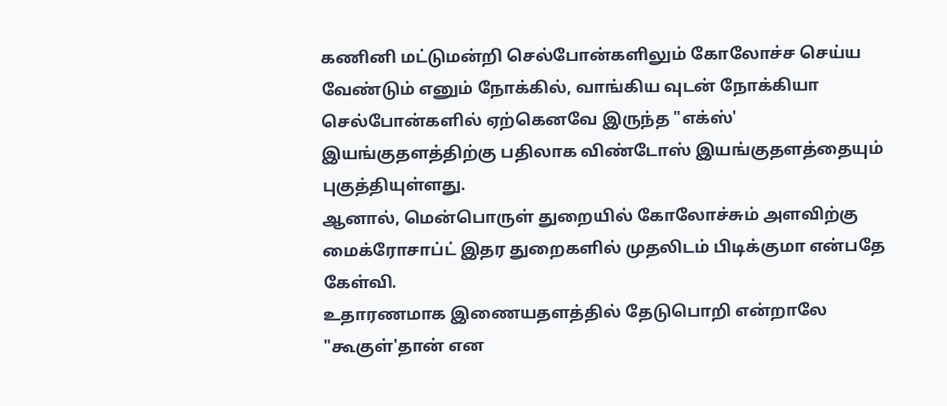கணினி மட்டுமன்றி செல்போன்களிலும் கோலோச்ச செய்ய வேண்டும் எனும் நோக்கில், வாங்கிய வுடன் நோக்கியா செல்போன்களில் ஏற்கெனவே இருந்த "எக்ஸ்' இயங்குதளத்திற்கு பதிலாக விண்டோஸ் இயங்குதளத்தையும் புகுத்தியுள்ளது.
ஆனால், மென்பொருள் துறையில் கோலோச்சும் அளவிற்கு மைக்ரோசாப்ட் இதர துறைகளில் முதலிடம் பிடிக்குமா என்பதே கேள்வி.
உதாரணமாக இணையதளத்தில் தேடுபொறி என்றாலே "கூகுள்'தான் என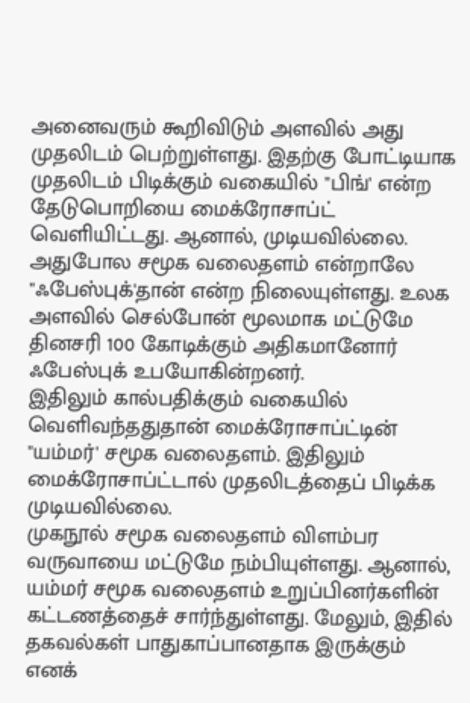அனைவரும் கூறிவிடும் அளவில் அது முதலிடம் பெற்றுள்ளது. இதற்கு போட்டியாக முதலிடம் பிடிக்கும் வகையில் "பிங்' என்ற தேடுபொறியை மைக்ரோசாப்ட் வெளியிட்டது. ஆனால், முடியவில்லை.
அதுபோல சமூக வலைதளம் என்றாலே "ஃபேஸ்புக்'தான் என்ற நிலையுள்ளது. உலக அளவில் செல்போன் மூலமாக மட்டுமே தினசரி 100 கோடிக்கும் அதிகமானோர் ஃபேஸ்புக் உபயோகின்றனர்.
இதிலும் கால்பதிக்கும் வகையில் வெளிவந்ததுதான் மைக்ரோசாப்ட்டின் "யம்மர்' சமூக வலைதளம். இதிலும் மைக்ரோசாப்ட்டால் முதலிடத்தைப் பிடிக்க முடியவில்லை.
முகநூல் சமூக வலைதளம் விளம்பர வருவாயை மட்டுமே நம்பியுள்ளது. ஆனால், யம்மர் சமூக வலைதளம் உறுப்பினர்களின் கட்டணத்தைச் சார்ந்துள்ளது. மேலும், இதில் தகவல்கள் பாதுகாப்பானதாக இருக்கும் எனக்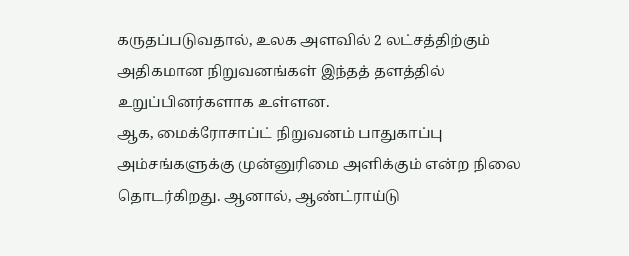கருதப்படுவதால், உலக அளவில் 2 லட்சத்திற்கும் அதிகமான நிறுவனங்கள் இந்தத் தளத்தில் உறுப்பினர்களாக உள்ளன.
ஆக, மைக்ரோசாப்ட் நிறுவனம் பாதுகாப்பு அம்சங்களுக்கு முன்னுரிமை அளிக்கும் என்ற நிலை தொடர்கிறது. ஆனால், ஆண்ட்ராய்டு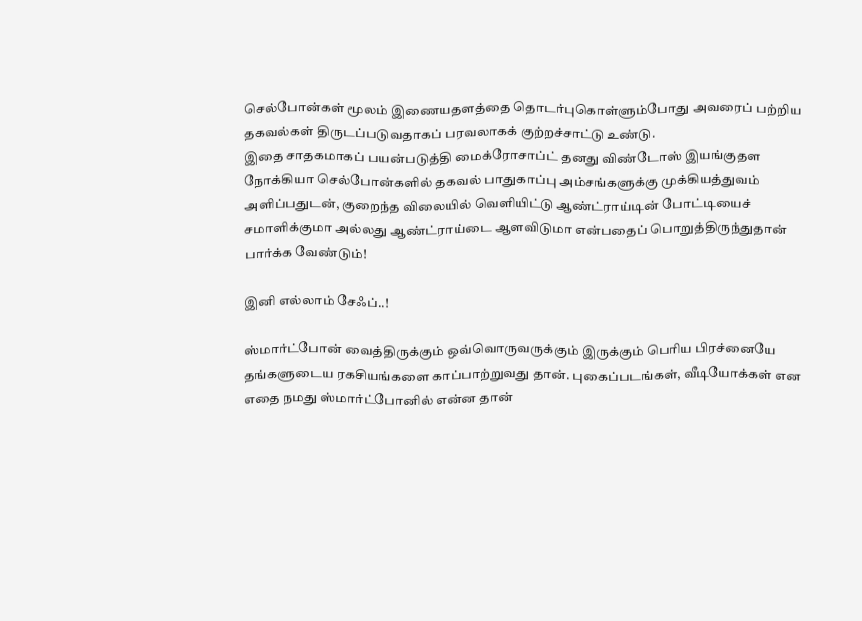செல்போன்கள் மூலம் இணையதளத்தை தொடர்புகொள்ளும்போது அவரைப் பற்றிய தகவல்கள் திருடப்படுவதாகப் பரவலாகக் குற்றச்சாட்டு உண்டு.
இதை சாதகமாகப் பயன்படுத்தி மைக்ரோசாப்ட் தனது விண்டோஸ் இயங்குதள நோக்கியா செல்போன்களில் தகவல் பாதுகாப்பு அம்சங்களுக்கு முக்கியத்துவம் அளிப்பதுடன், குறைந்த விலையில் வெளியிட்டு ஆண்ட்ராய்டின் போட்டியைச் சமாளிக்குமா அல்லது ஆண்ட்ராய்டை ஆளவிடுமா என்பதைப் பொறுத்திருந்துதான் பார்க்க வேண்டும்!

இனி எல்லாம் சேஃப்..!

ஸ்மார்ட்போன் வைத்திருக்கும் ஒவ்வொருவருக்கும் இருக்கும் பெரிய பிரச்னையே தங்களுடைய ரகசியங்களை காப்பாற்றுவது தான். புகைப்படங்கள், வீடியோக்கள் என எதை நமது ஸ்மார்ட்போனில் என்ன தான்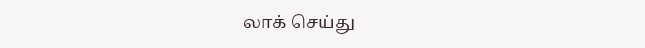லாக் செய்து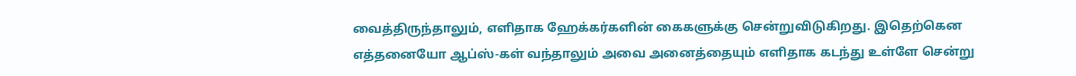வைத்திருந்தாலும், எளிதாக ஹேக்கர்களின் கைகளுக்கு சென்றுவிடுகிறது. இதெற்கென எத்தனையோ ஆப்ஸ்-கள் வந்தாலும் அவை அனைத்தையும் எளிதாக கடந்து உள்ளே சென்று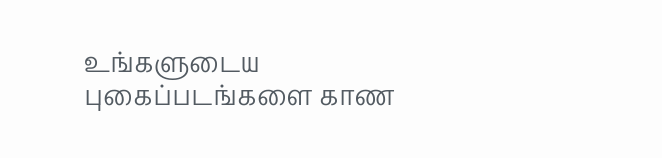உங்களுடைய புகைப்படங்களை காண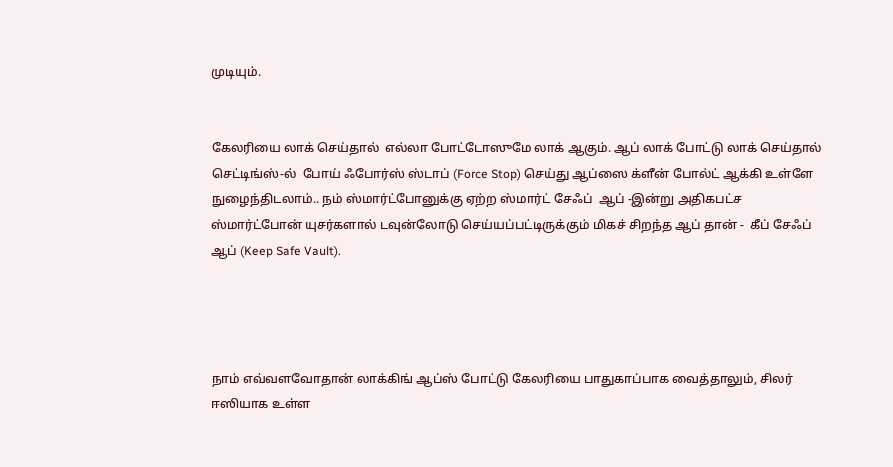முடியும்.


கேலரியை லாக் செய்தால்  எல்லா போட்டோஸுமே லாக் ஆகும். ஆப் லாக் போட்டு லாக் செய்தால் செட்டிங்ஸ்-ல்  போய் ஃபோர்ஸ் ஸ்டாப் (Force Stop) செய்து ஆப்ஸை க்ளீன் போல்ட் ஆக்கி உள்ளே நுழைந்திடலாம்.. நம் ஸ்மார்ட்போனுக்கு ஏற்ற ஸ்மார்ட் சேஃப்  ஆப் -இன்று அதிகபட்ச ஸ்மார்ட்போன் யுசர்களால் டவுன்லோடு செய்யப்பட்டிருக்கும் மிகச் சிறந்த ஆப் தான் -  கீப் சேஃப் ஆப் (Keep Safe Vault).




நாம் எவ்வளவோதான் லாக்கிங் ஆப்ஸ் போட்டு கேலரியை பாதுகாப்பாக வைத்தாலும், சிலர் ஈஸியாக உள்ள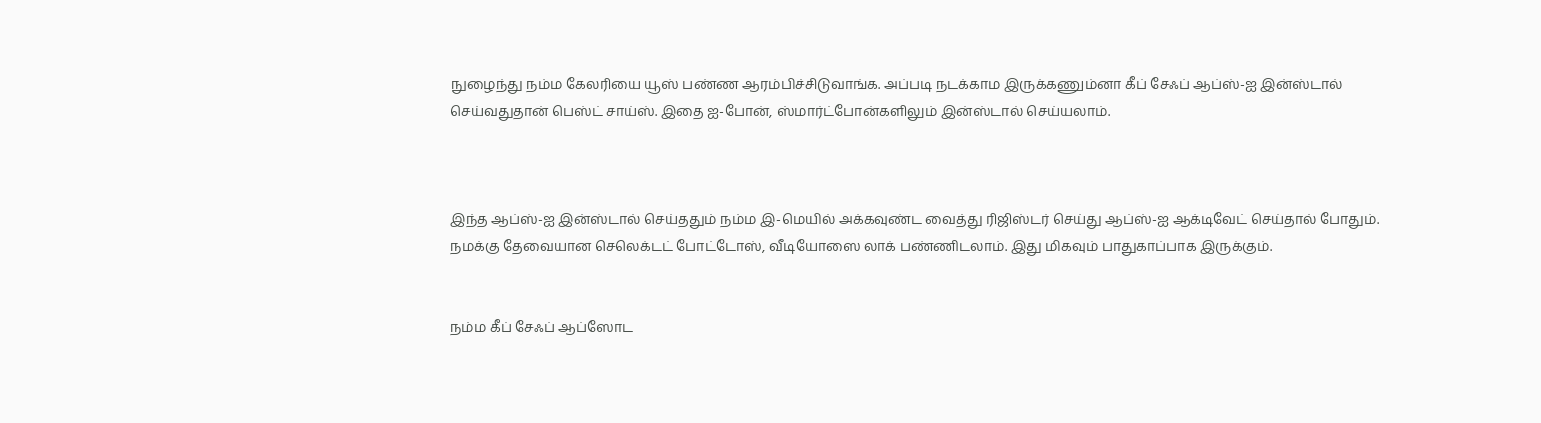நுழைந்து நம்ம கேலரியை யூஸ் பண்ண ஆரம்பிச்சிடுவாங்க. அப்படி நடக்காம இருக்கணும்னா கீப் சேஃப் ஆப்ஸ்-ஐ இன்ஸ்டால் செய்வதுதான் பெஸ்ட் சாய்ஸ். இதை ஐ-போன், ஸ்மார்ட்போன்களிலும் இன்ஸ்டால் செய்யலாம்.



இந்த ஆப்ஸ்-ஐ இன்ஸ்டால் செய்ததும் நம்ம இ-மெயில் அக்கவுண்ட வைத்து ரிஜிஸ்டர் செய்து ஆப்ஸ்-ஐ ஆக்டிவேட் செய்தால் போதும். நமக்கு தேவையான செலெக்டட் போட்டோஸ், வீடியோஸை லாக் பண்ணிடலாம். இது மிகவும் பாதுகாப்பாக இருக்கும்.


நம்ம கீப் சேஃப் ஆப்ஸோட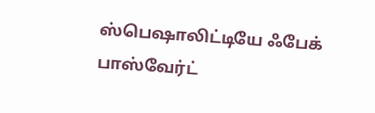ஸ்பெஷாலிட்டியே ஃபேக் பாஸ்வேர்ட்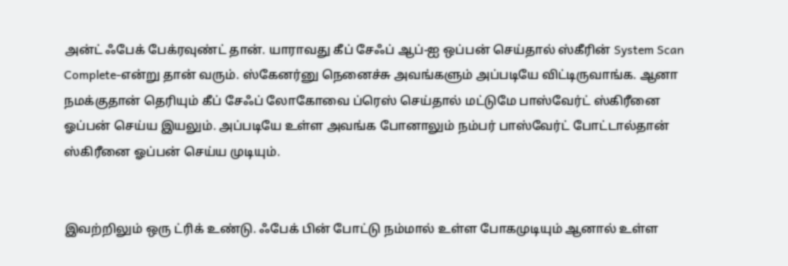அன்ட் ஃபேக் பேக்ரவுண்ட் தான். யாராவது கீப் சேஃப் ஆப்-ஐ ஒப்பன் செய்தால் ஸ்கீரின் System Scan Complete-என்று தான் வரும். ஸ்கேனர்னு நெனைச்சு அவங்களும் அப்படியே விட்டிருவாங்க. ஆனா நமக்குதான் தெரியும் கீப் சேஃப் லோகோவை ப்ரெஸ் செய்தால் மட்டுமே பாஸ்வேர்ட் ஸ்கிரீனை ஓப்பன் செய்ய இயலும். அப்படியே உள்ள அவங்க போனாலும் நம்பர் பாஸ்வேர்ட் போட்டால்தான் ஸ்கிரீனை ஓப்பன் செய்ய முடியும்.


இவற்றிலும் ஒரு ட்ரிக் உண்டு. ஃபேக் பின் போட்டு நம்மால் உள்ள போகமுடியும் ஆனால் உள்ள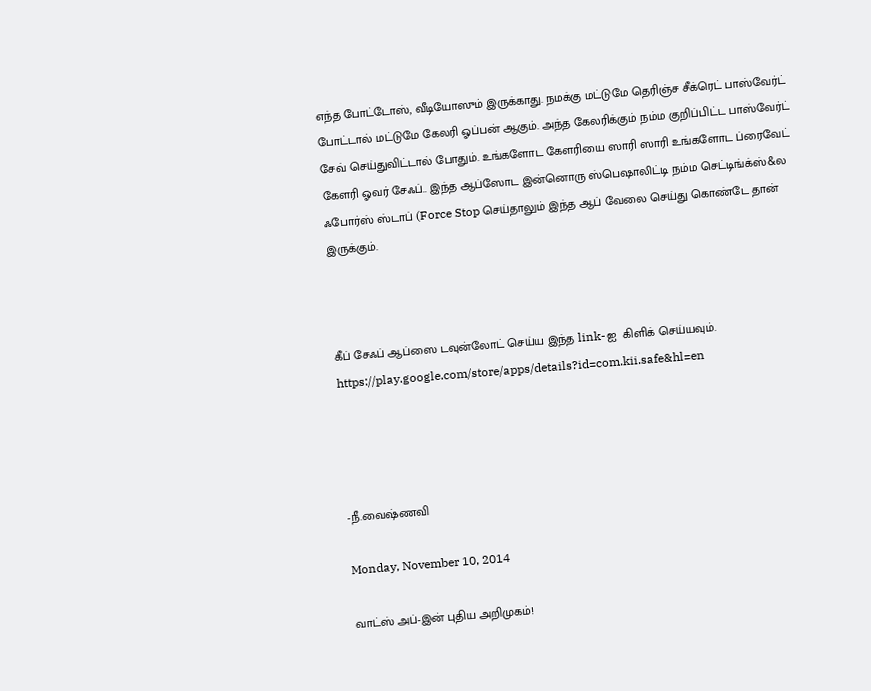எந்த போட்டோஸ், வீடியோஸும் இருக்காது. நமக்கு மட்டுமே தெரிஞ்ச சீக்ரெட் பாஸ்வேர்ட் போட்டால் மட்டுமே கேலரி ஓப்பன் ஆகும். அந்த கேலரிக்கும் நம்ம குறிப்பிட்ட பாஸ்வேர்ட் சேவ் செய்துவிட்டால் போதும். உங்களோட கேளரியை ஸாரி ஸாரி உங்களோட ப்ரைவேட் கேளரி ஓவர் சேஃப்.. இந்த ஆப்ஸோட இன்னொரு ஸ்பெஷாலிட்டி நம்ம செட்டிங்க்ஸ்&ல ஃபோர்ஸ் ஸ்டாப் (Force Stop செய்தாலும் இந்த ஆப் வேலை செய்து கொண்டே தான் இருக்கும்.



கீப் சேஃப் ஆப்ஸை டவுன்லோட் செய்ய இந்த link-ஐ  கிளிக் செய்யவும்.
https://play.google.com/store/apps/details?id=com.kii.safe&hl=en




-நீ.வைஷ்ணவி

Monday, November 10, 2014

வாட்ஸ் அப்-இன் புதிய அறிமுகம்!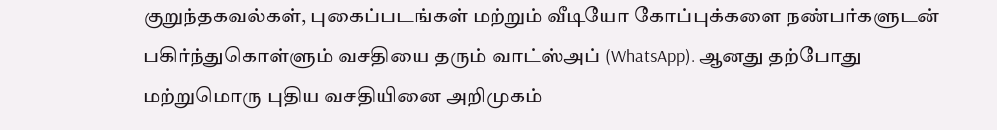குறுந்தகவல்கள், புகைப்படங்கள் மற்றும் வீடியோ கோப்புக்களை நண்பர்களுடன் பகிர்ந்துகொள்ளும் வசதியை தரும் வாட்ஸ்அப் (WhatsApp). ஆனது தற்போது மற்றுமொரு புதிய வசதியினை அறிமுகம்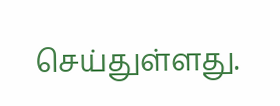செய்துள்ளது.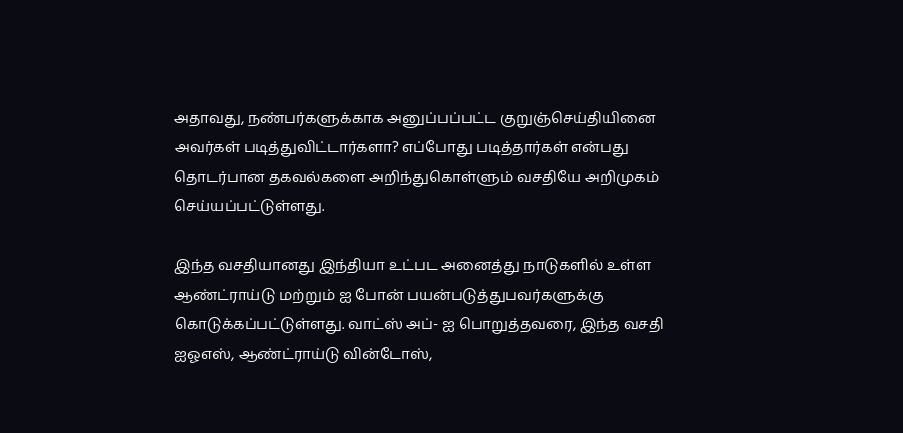அதாவது, நண்பர்களுக்காக அனுப்பப்பட்ட குறுஞ்செய்தியினை அவர்கள் படித்துவிட்டார்களா? எப்போது படித்தார்கள் என்பது தொடர்பான தகவல்களை அறிந்துகொள்ளும் வசதியே அறிமுகம் செய்யப்பட்டுள்ளது.

இந்த வசதியானது இந்தியா உட்பட அனைத்து நாடுகளில் உள்ள ஆண்ட்ராய்டு மற்றும் ஐ போன் பயன்படுத்துபவர்களுக்கு  கொடுக்கப்பட்டுள்ளது. வாட்ஸ் அப்- ஐ பொறுத்தவரை, இந்த வசதி ஐஓஎஸ், ஆண்ட்ராய்டு வின்டோஸ்,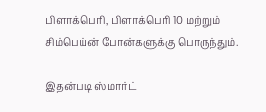பிளாக்பெரி, பிளாக்பெரி 10 மற்றும் சிம்பெய்ன் போன்களுக்கு பொருந்தும்.

இதன்படி ஸ்மார்ட்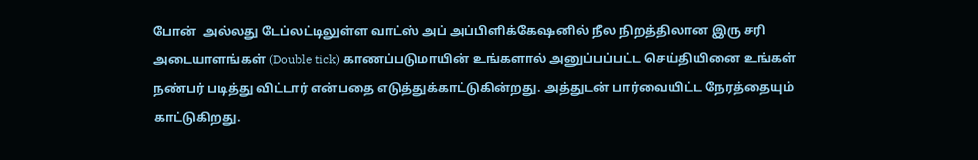போன்  அல்லது டேப்லட்டிலுள்ள வாட்ஸ் அப் அப்பிளிக்கேஷனில் நீல நிறத்திலான இரு சரி அடையாளங்கள் (Double tick) காணப்படுமாயின் உங்களால் அனுப்பப்பட்ட செய்தியினை உங்கள் நண்பர் படித்து விட்டார் என்பதை எடுத்துக்காட்டுகின்றது. அத்துடன் பார்வையிட்ட நேரத்தையும் காட்டுகிறது.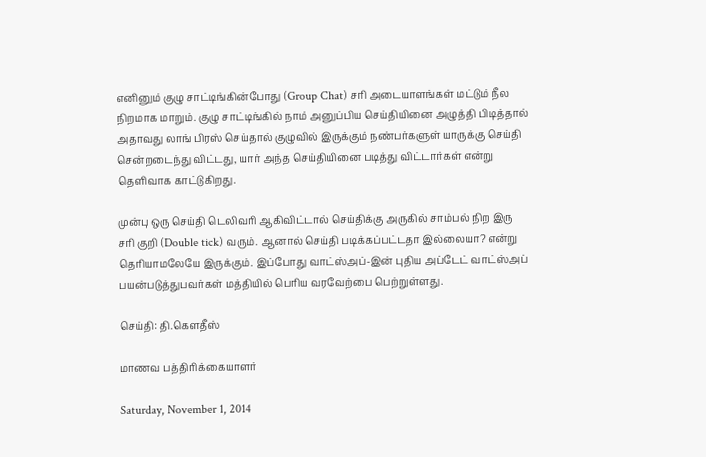எனினும் குழு சாட்டிங்கின்போது (Group Chat) சரி அடையாளங்கள் மட்டும் நீல நிறமாக மாறும். குழு சாட்டிங்கில் நாம் அனுப்பிய செய்தியினை அழுத்தி பிடித்தால் அதாவது லாங் பிரஸ் செய்தால் குழுவில் இருக்கும் நண்பர்களுள் யாருக்கு செய்தி சென்றடைந்து விட்டது, யார் அந்த செய்தியினை படித்து விட்டார்கள் என்று தெளிவாக காட்டுகிறது.

முன்பு ஒரு செய்தி டெலிவரி ஆகிவிட்டால் செய்திக்கு அருகில் சாம்பல் நிற இரு சரி குறி (Double tick) வரும். ஆனால் செய்தி படிக்கப்பட்டதா இல்லையா? என்று தெரியாமலேயே இருக்கும். இப்போது வாட்ஸ்அப்-இன் புதிய அப்டேட் வாட்ஸ்அப் பயன்படுத்துபவர்கள் மத்தியில் பெரிய வரவேற்பை பெற்றுள்ளது.

செய்தி: தி.கௌதீஸ்

மாணவ பத்திரிக்கையாளர்

Saturday, November 1, 2014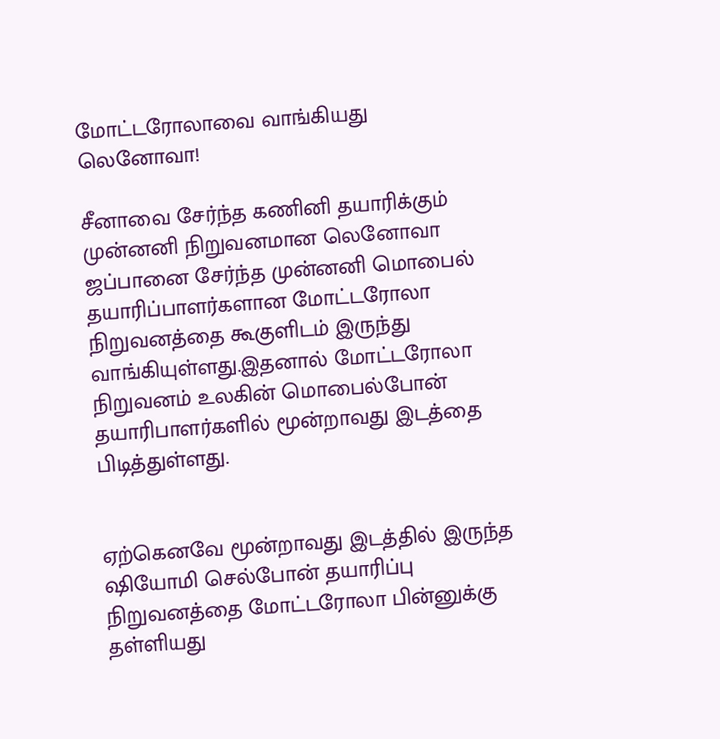மோட்டரோலாவை வாங்கியது லெனோவா!

சீனாவை சேர்ந்த கணினி தயாரிக்கும் முன்னனி நிறுவனமான லெனோவா ஜப்பானை சேர்ந்த முன்னனி மொபைல் தயாரிப்பாளர்களான மோட்டரோலா நிறுவனத்தை கூகுளிடம் இருந்து வாங்கியுள்ளது.இதனால் மோட்டரோலா நிறுவனம் உலகின் மொபைல்போன் தயாரிபாளர்களில் மூன்றாவது இடத்தை பிடித்துள்ளது.


ஏற்கெனவே மூன்றாவது இடத்தில் இருந்த ஷியோமி செல்போன் தயாரிப்பு நிறுவனத்தை மோட்டரோலா பின்னுக்கு தள்ளியது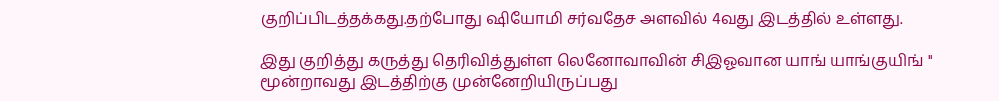குறிப்பிடத்தக்கது.தற்போது ஷியோமி சர்வதேச அளவில் 4வது இடத்தில் உள்ளது.

இது குறித்து கருத்து தெரிவித்துள்ள லெனோவாவின் சிஇஓவான யாங் யாங்குயிங் '' மூன்றாவது இடத்திற்கு முன்னேறியிருப்பது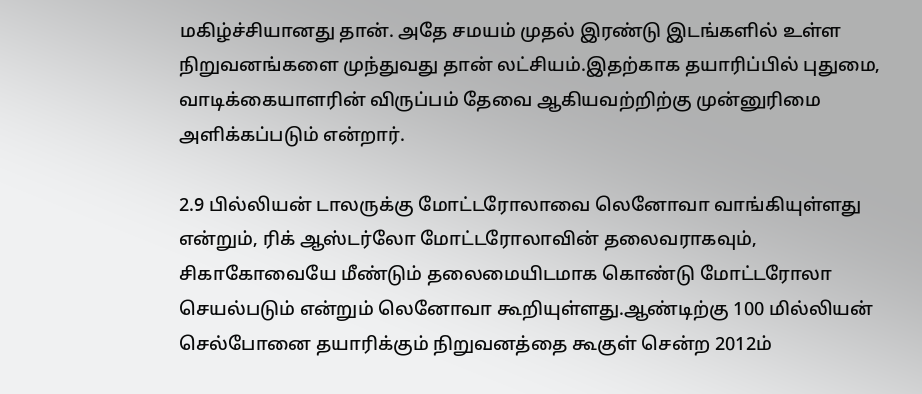மகிழ்ச்சியானது தான். அதே சமயம் முதல் இரண்டு இடங்களில் உள்ள நிறுவனங்களை முந்துவது தான் லட்சியம்.இதற்காக தயாரிப்பில் புதுமை, வாடிக்கையாளரின் விருப்பம் தேவை ஆகியவற்றிற்கு முன்னுரிமை அளிக்கப்படும் என்றார்.

2.9 பில்லியன் டாலருக்கு மோட்டரோலாவை லெனோவா வாங்கியுள்ளது என்றும், ரிக் ஆஸ்டர்லோ மோட்டரோலாவின் தலைவராகவும், சிகாகோவையே மீண்டும் தலைமையிடமாக கொண்டு மோட்டரோலா செயல்படும் என்றும் லெனோவா கூறியுள்ளது.ஆண்டிற்கு 100 மில்லியன் செல்போனை தயாரிக்கும் நிறுவனத்தை கூகுள் சென்ற 2012ம்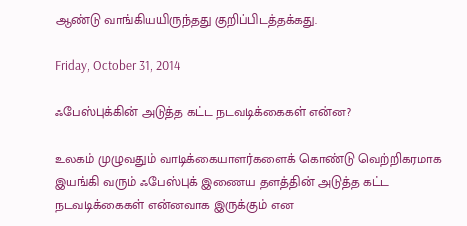ஆண்டு வாங்கியயிருந்தது குறிப்பிடத்தக்கது.

Friday, October 31, 2014

ஃபேஸ்புக்கின் அடுத்த கட்ட நடவடிக்கைகள் என்ன?

உலகம் முழுவதும் வாடிக்கையாளர்களைக் கொண்டு வெற்றிகரமாக இயங்கி வரும் ஃபேஸ்புக் இணைய தளத்தின் அடுத்த கட்ட நடவடிக்கைகள் என்னவாக இருக்கும் என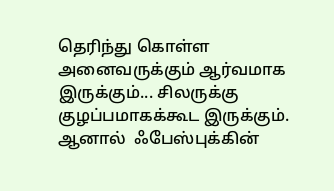தெரிந்து கொள்ள அனைவருக்கும் ஆர்வமாக இருக்கும்... சிலருக்கு குழப்பமாகக்கூட இருக்கும். ஆனால்  ஃபேஸ்புக்கின்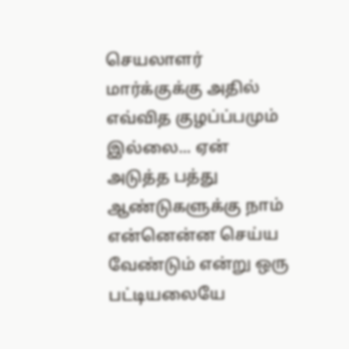செயலாளர் மார்க்குக்கு அதில் எவ்வித குழப்ப்பமும் இல்லை... ஏன் அடுத்த பத்து ஆண்டுகளுக்கு நாம் என்னென்ன செய்ய வேண்டும் என்று ஒரு பட்டியலையே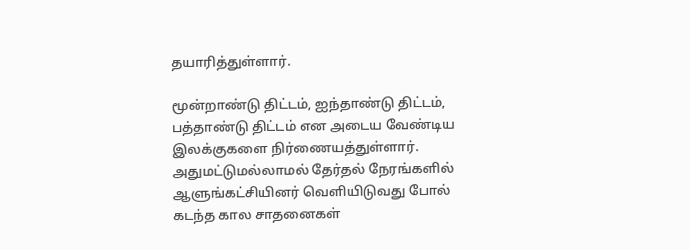தயாரித்துள்ளார்.

மூன்றாண்டு திட்டம், ஐந்தாண்டு திட்டம், பத்தாண்டு திட்டம் என அடைய வேண்டிய இலக்குகளை நிர்ணையத்துள்ளார். அதுமட்டுமல்லாமல் தேர்தல் நேரங்களில் ஆளுங்கட்சியினர் வெளியிடுவது போல் கடந்த கால சாதனைகள்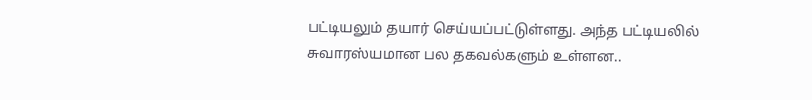பட்டியலும் தயார் செய்யப்பட்டுள்ளது. அந்த பட்டியலில் சுவாரஸ்யமான பல தகவல்களும் உள்ளன..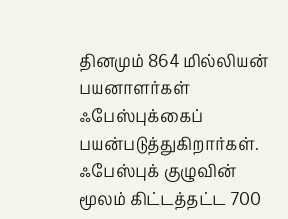தினமும் 864 மில்லியன் பயனாளர்கள் ஃபேஸ்புக்கைப் பயன்படுத்துகிறார்கள். ஃபேஸ்புக் குழுவின் மூலம் கிட்டத்தட்ட 700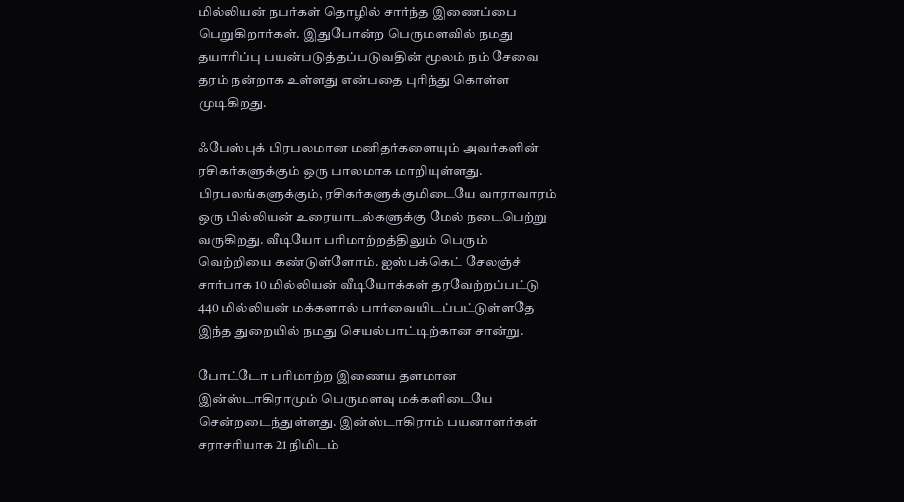மில்லியன் நபர்கள் தொழில் சார்ந்த இணைப்பை பெறுகிறார்கள். இதுபோன்ற பெருமளவில் நமது தயாரிப்பு பயன்படுத்தப்படுவதின் மூலம் நம் சேவை தரம் நன்றாக உள்ளது என்பதை புரிந்து கொள்ள முடிகிறது.

ஃபேஸ்புக் பிரபலமான மனிதர்களையும் அவர்களின் ரசிகர்களுக்கும் ஒரு பாலமாக மாறியுள்ளது. பிரபலங்களுக்கும், ரசிகர்களுக்குமிடையே வாராவாரம் ஒரு பில்லியன் உரையாடல்களுக்கு மேல் நடைபெற்று வருகிறது. வீடியோ பரிமாற்றத்திலும் பெரும் வெற்றியை கண்டுள்ளோம். ஐஸ்பக்கெட் சேலஞ்ச் சார்பாக 10 மில்லியன் வீடியோக்கள் தரவேற்றப்பட்டு 440 மில்லியன் மக்களால் பார்வையிடப்பட்டுள்ளதே இந்த துறையில் நமது செயல்பாட்டிற்கான சான்று.

போட்டோ பரிமாற்ற இணைய தளமான இன்ஸ்டாகிராமும் பெருமளவு மக்களிடையே சென்றடைந்துள்ளது. இன்ஸ்டாகிராம் பயனாளர்கள் சராசரியாக 21 நிமிடம்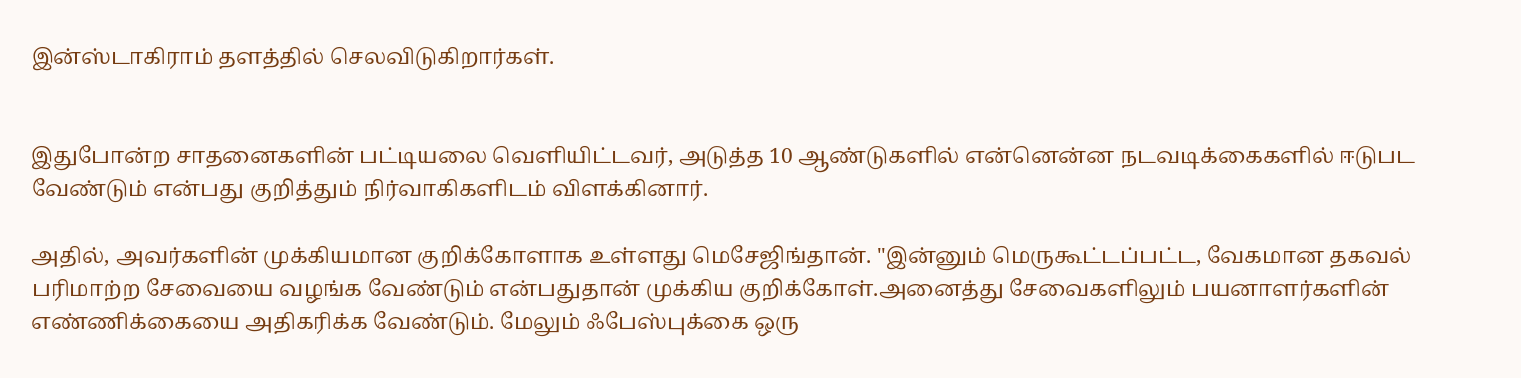இன்ஸ்டாகிராம் தளத்தில் செலவிடுகிறார்கள்.


இதுபோன்ற சாதனைகளின் பட்டியலை வெளியிட்டவர், அடுத்த 10 ஆண்டுகளில் என்னென்ன நடவடிக்கைகளில் ஈடுபட வேண்டும் என்பது குறித்தும் நிர்வாகிகளிடம் விளக்கினார்.

அதில், அவர்களின் முக்கியமான குறிக்கோளாக உள்ளது மெசேஜிங்தான். ''இன்னும் மெருகூட்டப்பட்ட, வேகமான தகவல் பரிமாற்ற சேவையை வழங்க வேண்டும் என்பதுதான் முக்கிய குறிக்கோள்.அனைத்து சேவைகளிலும் பயனாளர்களின்  எண்ணிக்கையை அதிகரிக்க வேண்டும். மேலும் ஃபேஸ்புக்கை ஒரு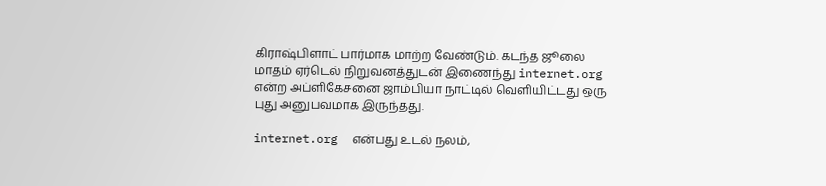கிராஷ்பிளாட் பார்மாக மாற்ற வேண்டும். கடந்த ஜூலை மாதம் ஏர்டெல் நிறுவனத்துடன் இணைந்து internet.org என்ற அப்ளிகேசனை ஜாம்பியா நாட்டில் வெளியிட்டது ஒரு புது அனுபவமாக இருந்தது.

internet.org  என்பது உடல் நலம்,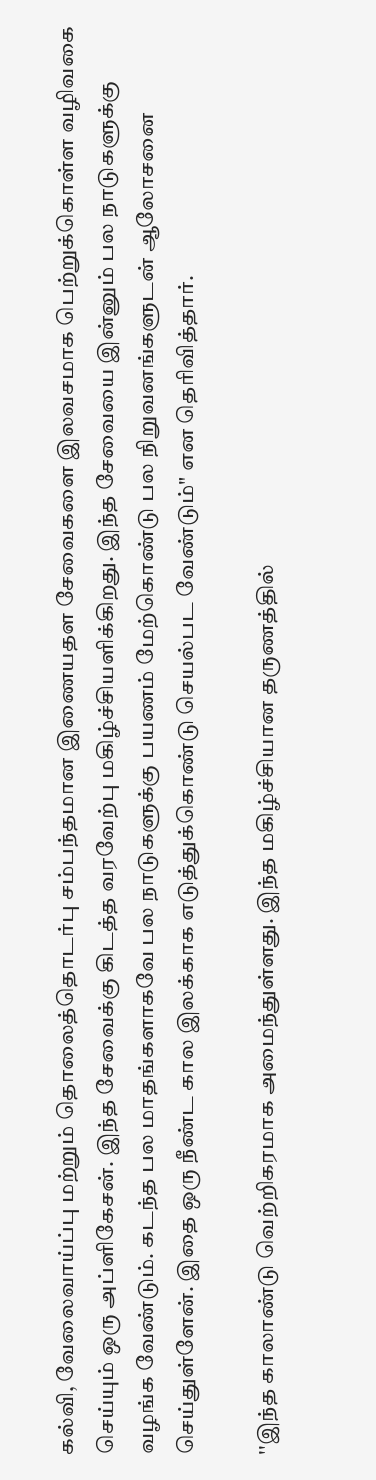கல்வி, வேலைவாய்ப்பு மற்றும் தொலைத்தொடர்பு சம்பந்தமான இணையதள சேவைகளை இலவசமாக பெற்றுக்கொள்ள வழிவகை செய்யும் ஒரு அப்ளிகேசன். இந்த சேவைக்கு கிடத்த வரவேற்பு மகிழ்ச்சியளிக்கிறது. இந்த சேவையை இன்னும் பல நாடுகளுக்கு வழங்க வேண்டும். கடந்த பல மாதங்களாகவே பல நாடுகளுக்கு பயணம் மேற்கொண்டு பல நிறுவனங்களுடன் ஆலோசனை செய்துள்ளேன். இதை ஒரு நீண்ட கால இலக்காக எடுத்துக்கொண்டு செயல்பட வேண்டும்" என தெரிவித்தார்.

''இந்த காலாண்டு வெற்றிகரமாக அமைந்துள்ளது. இந்த மகிழ்ச்சியான தருணத்தில்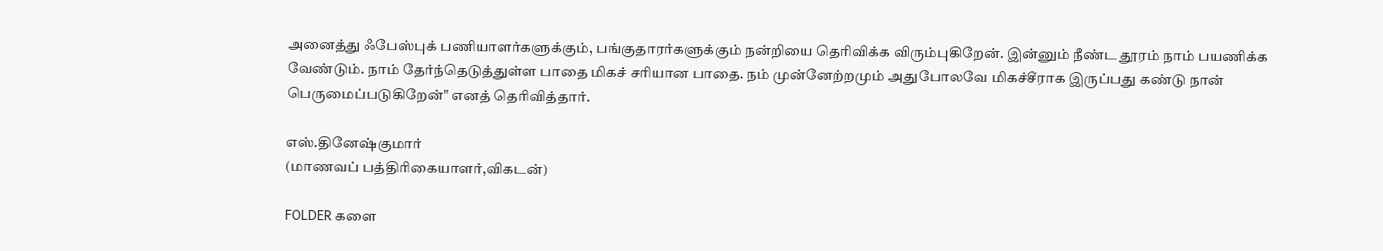அனைத்து ஃபேஸ்புக் பணியாளர்களுக்கும், பங்குதாரர்களுக்கும் நன்றியை தெரிவிக்க விரும்புகிறேன். இன்னும் நீண்ட தூரம் நாம் பயணிக்க வேண்டும். நாம் தேர்ந்தெடுத்துள்ள பாதை மிகச் சரியான பாதை. நம் முன்னேற்றமும் அதுபோலவே மிகச்சீராக இருப்பது கண்டு நான் பெருமைப்படுகிறேன்" எனத் தெரிவித்தார்.

எஸ்.தினேஷ்குமார்
(மாணவப் பத்திரிகையாளர்,விகடன்)

FOLDER களை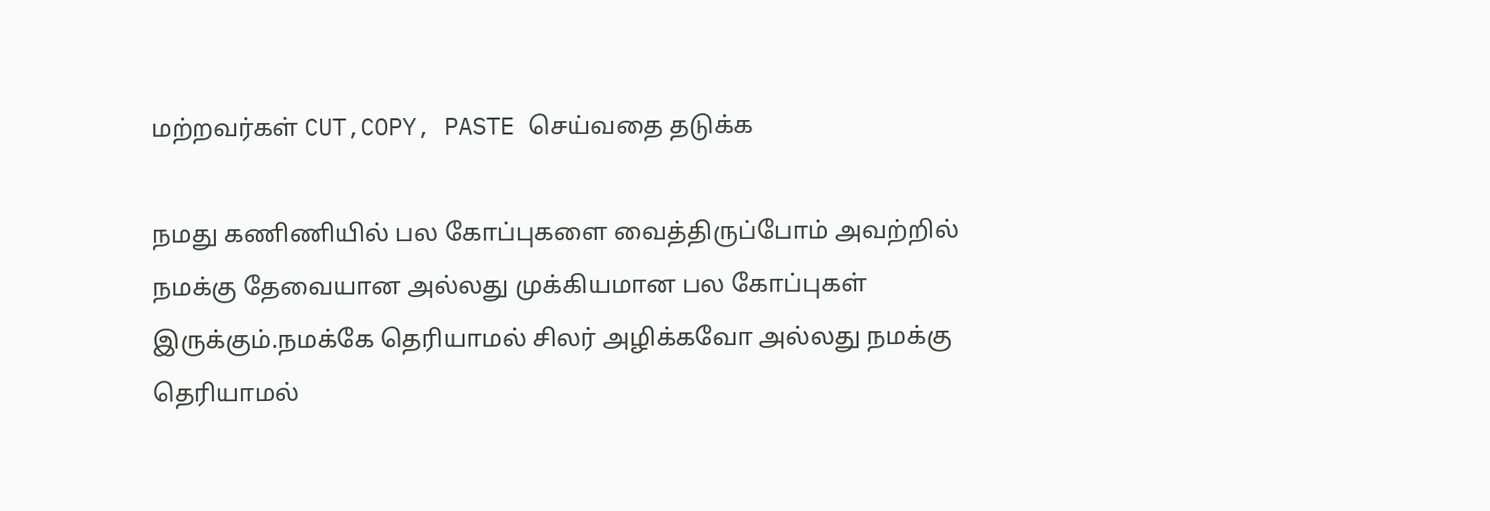மற்றவர்கள் CUT,COPY, PASTE செய்வதை தடுக்க

நமது கணிணியில் பல கோப்புகளை வைத்திருப்போம் அவற்றில் நமக்கு தேவையான அல்லது முக்கியமான பல கோப்புகள் இருக்கும்.நமக்கே தெரியாமல் சிலர் அழிக்கவோ அல்லது நமக்கு தெரியாமல்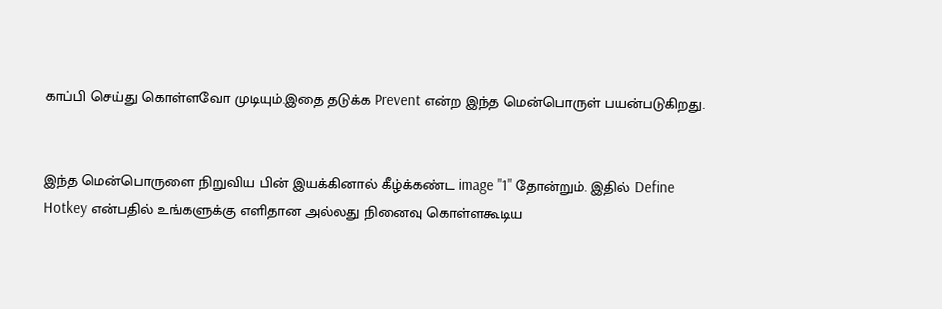காப்பி செய்து கொள்ளவோ முடியும்.இதை தடுக்க Prevent என்ற இந்த மென்பொருள் பயன்படுகிறது.


இந்த மென்பொருளை நிறுவிய பின் இயக்கினால் கீழ்க்கண்ட image "1" தோன்றும். இதில் Define Hotkey என்பதில் உங்களுக்கு எளிதான அல்லது நினைவு கொள்ளகூடிய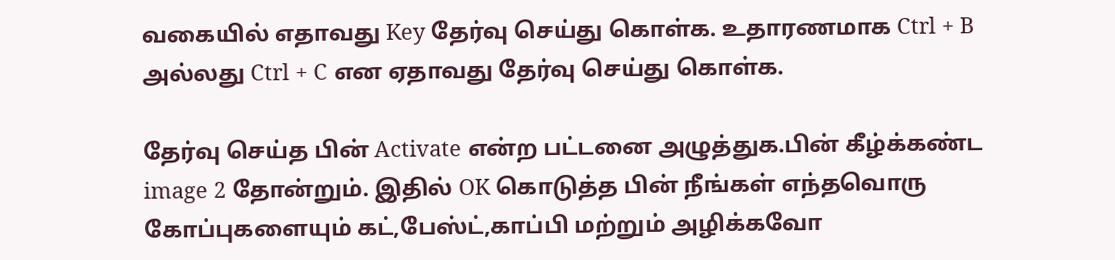வகையில் எதாவது Key தேர்வு செய்து கொள்க. உதாரணமாக Ctrl + B அல்லது Ctrl + C என ஏதாவது தேர்வு செய்து கொள்க.

தேர்வு செய்த பின் Activate என்ற பட்டனை அழுத்துக.பின் கீழ்க்கண்ட image 2 தோன்றும். இதில் OK கொடுத்த பின் நீங்கள் எந்தவொரு கோப்புகளையும் கட்,பேஸ்ட்,காப்பி மற்றும் அழிக்கவோ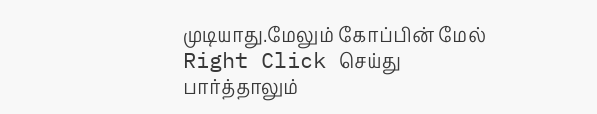முடியாது.மேலும் கோப்பின் மேல் Right Click செய்து பார்த்தாலும்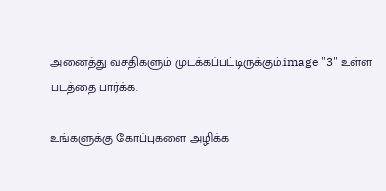அனைத்து வசதிகளும் முடக்கப்பட்டிருக்கும்.image "3" உள்ள படத்தை பார்க்க.

உங்களுக்கு கோப்புகளை அழிக்க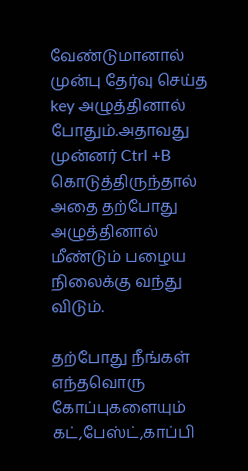வேண்டுமானால் முன்பு தேர்வு செய்த key அழுத்தினால் போதும்.அதாவது முன்னர் Ctrl +B கொடுத்திருந்தால் அதை தற்போது அழுத்தினால் மீண்டும் பழைய நிலைக்கு வந்து விடும்.

தற்போது நீங்கள் எந்தவொரு கோப்புகளையும் கட்,பேஸ்ட்,காப்பி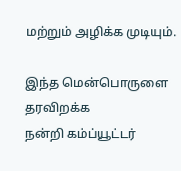மற்றும் அழிக்க முடியும்.

இந்த மென்பொருளை தரவிறக்க
நன்றி கம்ப்யூட்டர்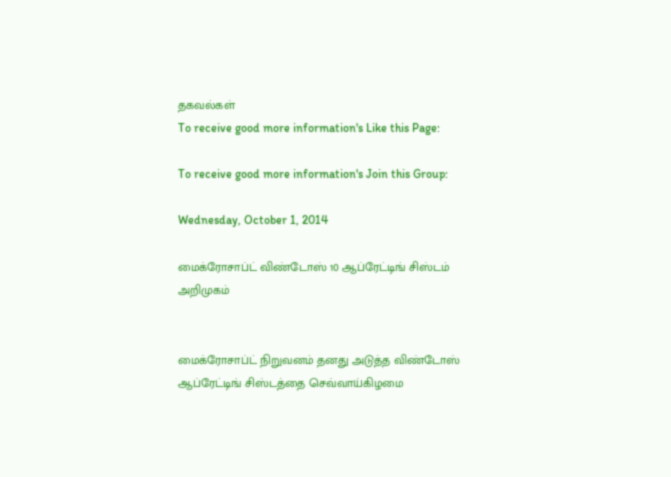தகவல்கள்
To receive good more information's Like this Page:

To receive good more information's Join this Group:

Wednesday, October 1, 2014

மைக்ரோசாப்ட் விண்டோஸ் 10 ஆப்ரேட்டிங் சிஸ்டம் அறிமுகம்


மைக்ரோசாப்ட் நிறுவனம் தனது அடுத்த விண்டோஸ் ஆப்ரேட்டிங் சிஸ்டத்தை செவ்வாய்கிழமை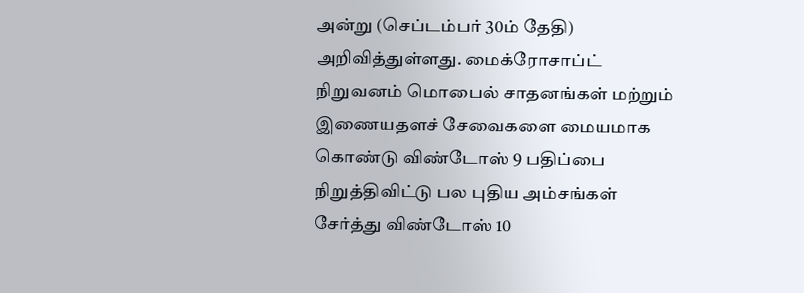அன்று (செப்டம்பர் 30ம் தேதி) அறிவித்துள்ளது. மைக்ரோசாப்ட் நிறுவனம் மொபைல் சாதனங்கள் மற்றும் இணையதளச் சேவைகளை மையமாக கொண்டு விண்டோஸ் 9 பதிப்பை நிறுத்திவிட்டு பல புதிய அம்சங்கள் சேர்த்து விண்டோஸ் 10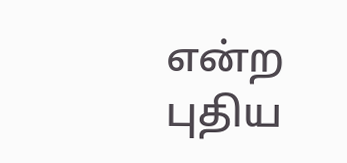என்ற புதிய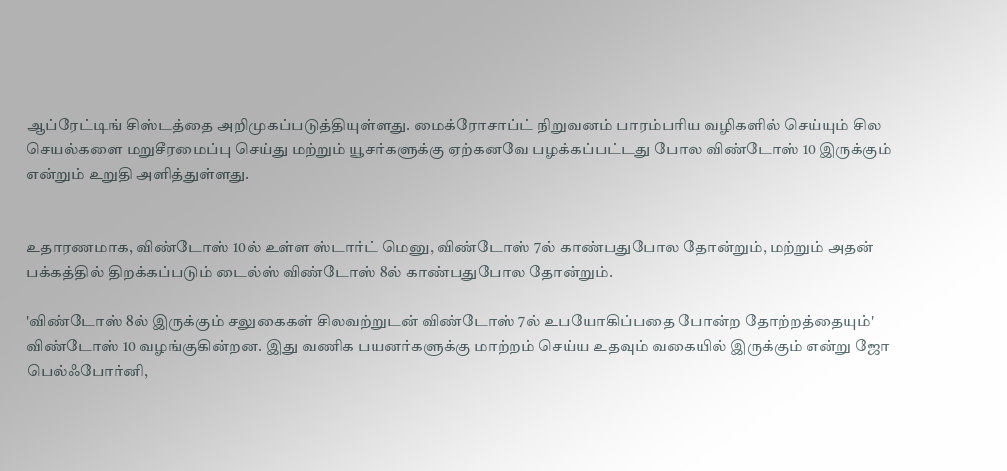ஆப்ரேட்டிங் சிஸ்டத்தை அறிமுகப்படுத்தியுள்ளது. மைக்ரோசாப்ட் நிறுவனம் பாரம்பரிய வழிகளில் செய்யும் சில செயல்களை மறுசீரமைப்பு செய்து மற்றும் யூசர்களுக்கு ஏற்கனவே பழக்கப்பட்டது போல விண்டோஸ் 10 இருக்கும் என்றும் உறுதி அளித்துள்ளது.


உதாரணமாக, விண்டோஸ் 10ல் உள்ள ஸ்டார்ட் மெனு, விண்டோஸ் 7ல் காண்பதுபோல தோன்றும், மற்றும் அதன் பக்கத்தில் திறக்கப்படும் டைல்ஸ் விண்டோஸ் 8ல் காண்பதுபோல தோன்றும்.

'விண்டோஸ் 8ல் இருக்கும் சலுகைகள் சிலவற்றுடன் விண்டோஸ் 7ல் உபயோகிப்பதை போன்ற தோற்றத்தையும்' விண்டோஸ் 10 வழங்குகின்றன. இது வணிக பயனர்களுக்கு மாற்றம் செய்ய உதவும் வகையில் இருக்கும் என்று ஜோ பெல்ஃபோர்னி,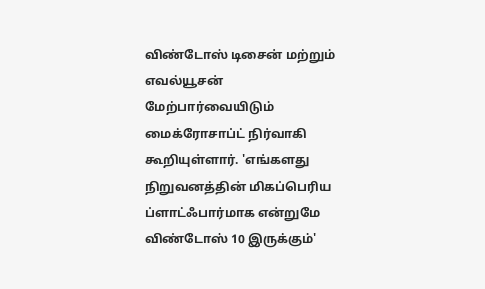விண்டோஸ் டிசைன் மற்றும் எவல்யூசன் மேற்பார்வையிடும் மைக்ரோசாப்ட் நிர்வாகி கூறியுள்ளார். 'எங்களது நிறுவனத்தின் மிகப்பெரிய ப்ளாட்ஃபார்மாக என்றுமே விண்டோஸ் 10 இருக்கும்'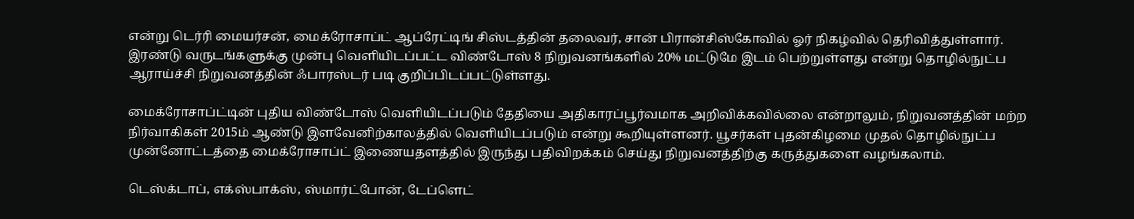என்று டெர்ரி மையர்சன், மைக்ரோசாப்ட் ஆப்ரேட்டிங் சிஸ்டத்தின் தலைவர், சான் பிரான்சிஸ்கோவில் ஓர் நிகழ்வில் தெரிவித்துள்ளார். இரண்டு வருடங்களுக்கு முன்பு வெளியிடப்பட்ட விண்டோஸ் 8 நிறுவனங்களில் 20% மட்டுமே இடம் பெற்றுள்ளது என்று தொழில்நுட்ப ஆராய்ச்சி நிறுவனத்தின் ஃபாரஸ்டர் படி குறிப்பிடப்பட்டுள்ளது.

மைக்ரோசாப்ட்டின் புதிய விண்டோஸ் வெளியிடப்படும் தேதியை அதிகாரப்பூர்வமாக அறிவிக்கவில்லை என்றாலும், நிறுவனத்தின் மற்ற நிர்வாகிகள் 2015ம் ஆண்டு இளவேனிற்காலத்தில் வெளியிடப்படும் என்று கூறியுள்ளனர். யூசர்கள் புதன்கிழமை முதல் தொழில்நுட்ப முன்னோட்டத்தை மைக்ரோசாப்ட் இணையதளத்தில் இருந்து பதிவிறக்கம் செய்து நிறுவனத்திற்கு கருத்துகளை வழங்கலாம்.

டெஸ்க்டாப், எக்ஸ்பாக்ஸ், ஸ்மார்ட்போன், டேப்ளெட்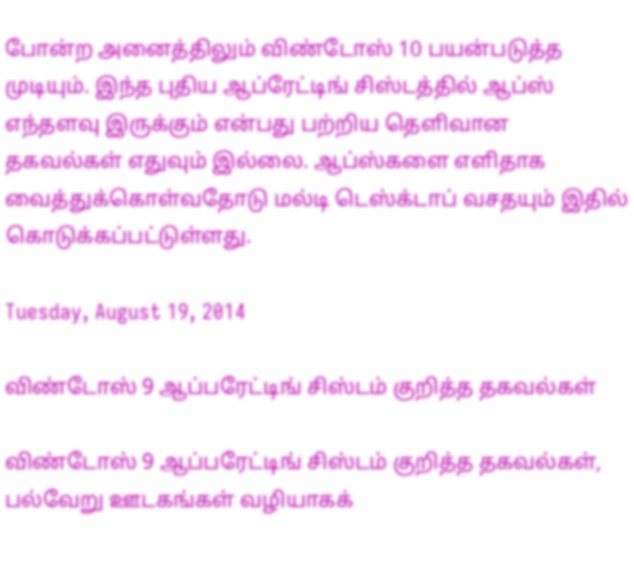போன்ற அனைத்திலும் விண்டோஸ் 10 பயன்படுத்த முடியும். இந்த புதிய ஆப்ரேட்டிங் சிஸ்டத்தில் ஆப்ஸ் எந்தளவு இருக்கும் என்பது பற்றிய தெளிவான தகவல்கள் எதுவும் இல்லை. ஆப்ஸ்களை எளிதாக வைத்துக்கொள்வதோடு மல்டி டெஸ்க்டாப் வசதயும் இதில் கொடுக்கப்பட்டுள்ளது.

Tuesday, August 19, 2014

விண்டோஸ் 9 ஆப்பரேட்டிங் சிஸ்டம் குறித்த தகவல்கள்

விண்டோஸ் 9 ஆப்பரேட்டிங் சிஸ்டம் குறித்த தகவல்கள், பல்வேறு ஊடகங்கள் வழியாகக்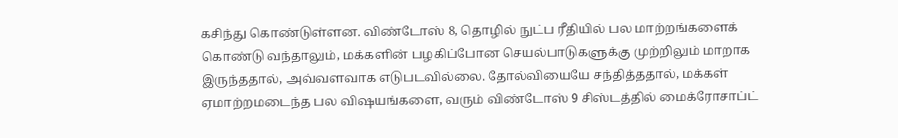கசிந்து கொண்டுள்ளன. விண்டோஸ் 8, தொழில் நுட்ப ரீதியில் பல மாற்றங்களைக் கொண்டு வந்தாலும், மக்களின் பழகிப்போன செயல்பாடுகளுக்கு முற்றிலும் மாறாக இருந்ததால், அவ்வளவாக எடுபடவில்லை. தோல்வியையே சந்தித்ததால், மக்கள் ஏமாற்றமடைந்த பல விஷயங்களை, வரும் விண்டோஸ் 9 சிஸ்டத்தில் மைக்ரோசாப்ட்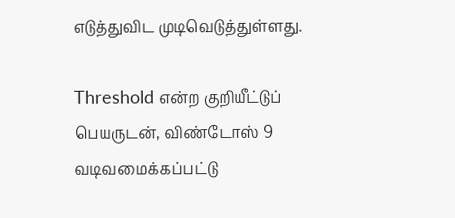எடுத்துவிட முடிவெடுத்துள்ளது.

Threshold என்ற குறியீட்டுப் பெயருடன், விண்டோஸ் 9 வடிவமைக்கப்பட்டு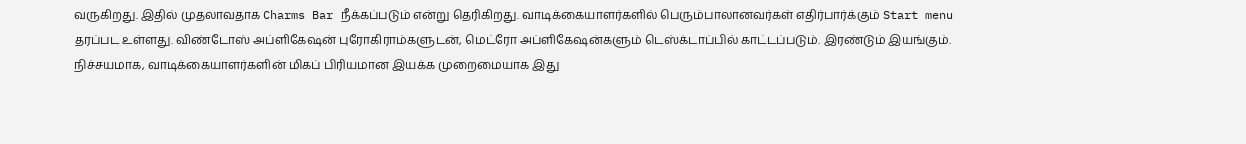வருகிறது. இதில் முதலாவதாக Charms Bar நீக்கப்படும் என்று தெரிகிறது. வாடிக்கையாளர்களில் பெரும்பாலானவர்கள் எதிர்பார்க்கும் Start menu தரப்பட உள்ளது. விண்டோஸ் அப்ளிகேஷன் புரோகிராம்களுடன், மெட்ரோ அப்ளிகேஷன்களும் டெஸ்க்டாப்பில் காட்டப்படும். இரண்டும் இயங்கும். நிச்சயமாக, வாடிக்கையாளர்களின் மிகப் பிரியமான இயக்க முறைமையாக இது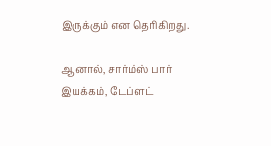இருக்கும் என தெரிகிறது.

ஆனால், சார்ம்ஸ் பார் இயக்கம், டேப்ளட்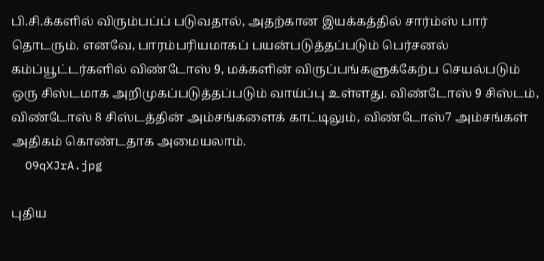பி.சி.க்களில் விரும்பப்ப் படுவதால், அதற்கான இயக்கத்தில் சார்ம்ஸ் பார் தொடரும். எனவே, பாரம்பரியமாகப் பயன்படுத்தப்படும் பெர்சனல் கம்ப்யூட்டர்களில் விண்டோஸ் 9, மக்களின் விருப்பங்களுக்கேற்ப செயல்படும் ஒரு சிஸ்டமாக அறிமுகப்படுத்தப்படும் வாய்ப்பு உள்ளது. விண்டோஸ் 9 சிஸ்டம், விண்டோஸ் 8 சிஸ்டத்தின் அம்சங்களைக் காட்டிலும், விண்டோஸ்7 அம்சங்கள் அதிகம் கொண்டதாக அமையலாம்.
  O9qXJrA.jpg

புதிய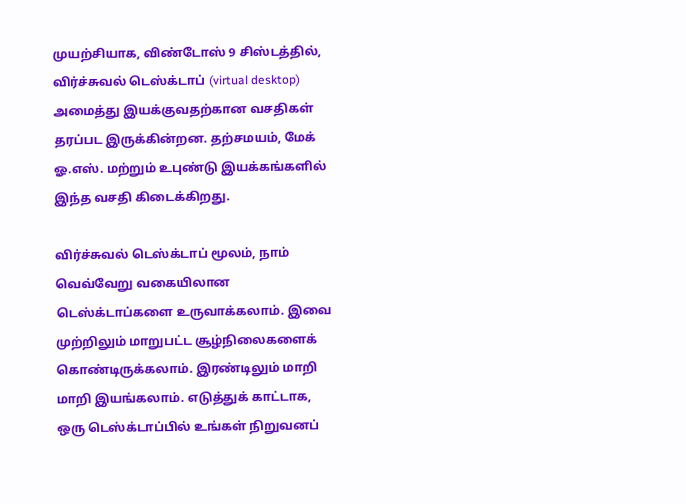முயற்சியாக, விண்டோஸ் 9 சிஸ்டத்தில், விர்ச்சுவல் டெஸ்க்டாப் (virtual desktop) அமைத்து இயக்குவதற்கான வசதிகள் தரப்பட இருக்கின்றன. தற்சமயம், மேக் ஓ.எஸ். மற்றும் உபுண்டு இயக்கங்களில் இந்த வசதி கிடைக்கிறது.

விர்ச்சுவல் டெஸ்க்டாப் மூலம், நாம் வெவ்வேறு வகையிலான டெஸ்க்டாப்களை உருவாக்கலாம். இவை முற்றிலும் மாறுபட்ட சூழ்நிலைகளைக் கொண்டிருக்கலாம். இரண்டிலும் மாறி மாறி இயங்கலாம். எடுத்துக் காட்டாக, ஒரு டெஸ்க்டாப்பில் உங்கள் நிறுவனப்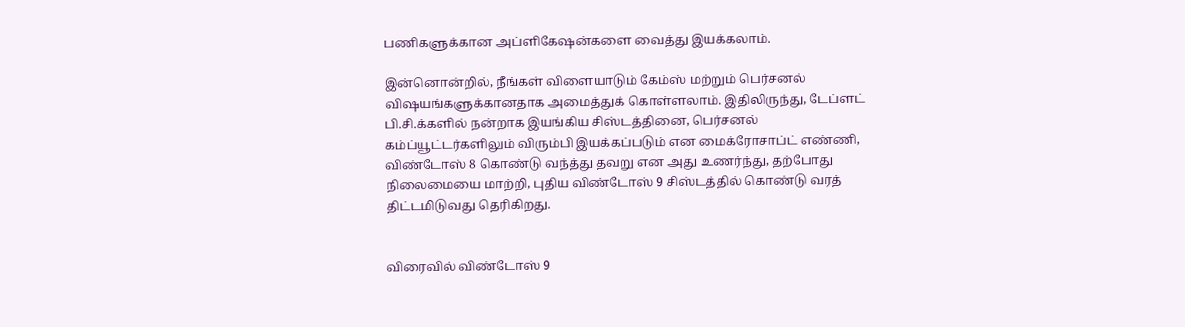பணிகளுக்கான அப்ளிகேஷன்களை வைத்து இயக்கலாம்.

இன்னொன்றில், நீங்கள் விளையாடும் கேம்ஸ் மற்றும் பெர்சனல் விஷயங்களுக்கானதாக அமைத்துக் கொள்ளலாம். இதிலிருந்து, டேப்ளட் பி.சி.க்களில் நன்றாக இயங்கிய சிஸ்டத்தினை, பெர்சனல் கம்ப்யூட்டர்களிலும் விரும்பி இயக்கப்படும் என மைக்ரோசாப்ட் எண்ணி, விண்டோஸ் 8 கொண்டு வந்த்து தவறு என அது உணர்ந்து, தற்போது நிலைமையை மாற்றி, புதிய விண்டோஸ் 9 சிஸ்டத்தில் கொண்டு வரத் திட்டமிடுவது தெரிகிறது.


விரைவில் விண்டோஸ் 9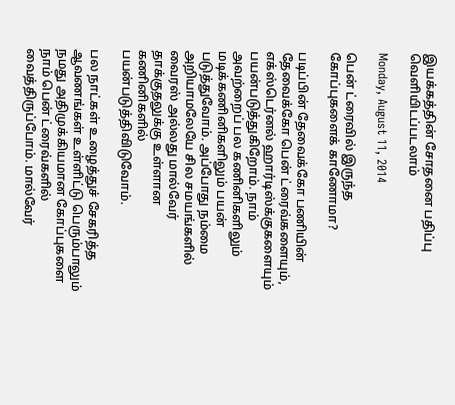இயக்கத்தின் சோதனை பதிப்பு வெளியிடப்படலாம்

Monday, August 11, 2014

பென் ட்ரைவில் இருந்த கோப்புகளைக் காணோமா?

படிப்பின் தேவைக்கோ பணியின் தேவைக்கோ பென் ட்ரைவ்களையும், எக்ஸ்டெர்னல் ஹார்டிஸ்க்குகளையும் பயன்படுத்துகிறோம். நாம் அவற்றைப் பல கணினிகளிலும் மடிக்கணினிகளிலும் பயன் படுத்துவோம். அப்போது நம்மை அறியாமலேயே சில சமயங்களில் வைரஸ் அல்லது மால்வேர் தாக்குதலுக்கு உள்ளான கணினிகளில் பயன்படுத்திவிடுவோம்.

பல நாட்கள் உழைத்துச் சேகரித்த ஆவணங்கள் உள்ளிட்டு பெரும்பாலும் நமது அதிமுக்கியமான கோப்புகளை நாம் பென் ட்ரைவ்களில் வைத்திருப்போம். மால்வேர்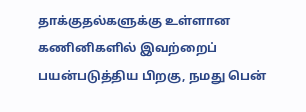தாக்குதல்களுக்கு உள்ளான கணினிகளில் இவற்றைப் பயன்படுத்திய பிறகு, நமது பென்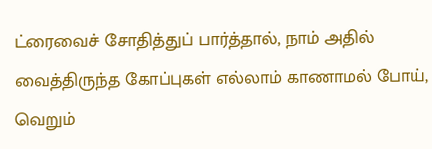ட்ரைவைச் சோதித்துப் பார்த்தால், நாம் அதில் வைத்திருந்த கோப்புகள் எல்லாம் காணாமல் போய், வெறும்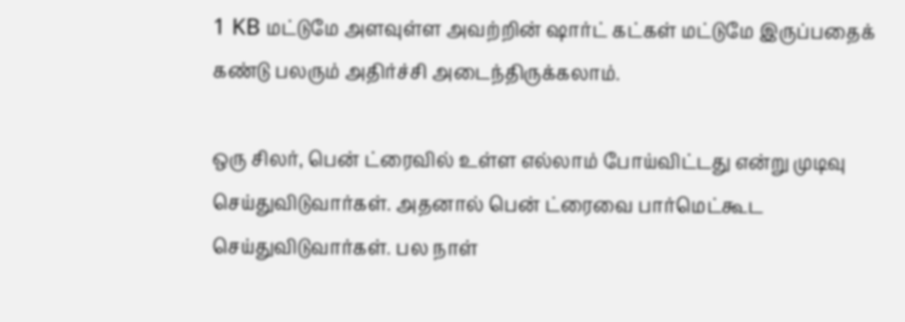1 KB மட்டுமே அளவுள்ள அவற்றின் ஷார்ட் கட்கள் மட்டுமே இருப்பதைக் கண்டு பலரும் அதிர்ச்சி அடைந்திருக்கலாம்.

ஒரு சிலர், பென் ட்ரைவில் உள்ள எல்லாம் போய்விட்டது என்று முடிவு செய்துவிடுவார்கள். அதனால் பென் ட்ரைவை பார்மெட்கூட செய்துவிடுவார்கள். பல நாள்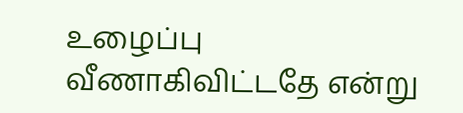உழைப்பு வீணாகிவிட்டதே என்று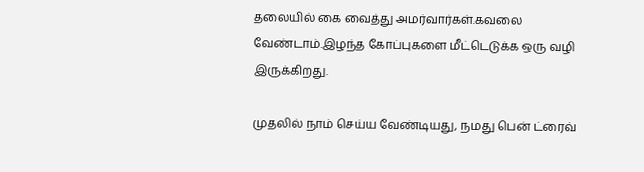தலையில் கை வைத்து அமர்வார்கள்.கவலை வேண்டாம்.இழந்த கோப்புகளை மீட்டெடுக்க ஒரு வழி இருக்கிறது.

முதலில் நாம் செய்ய வேண்டியது, நமது பென் ட்ரைவ்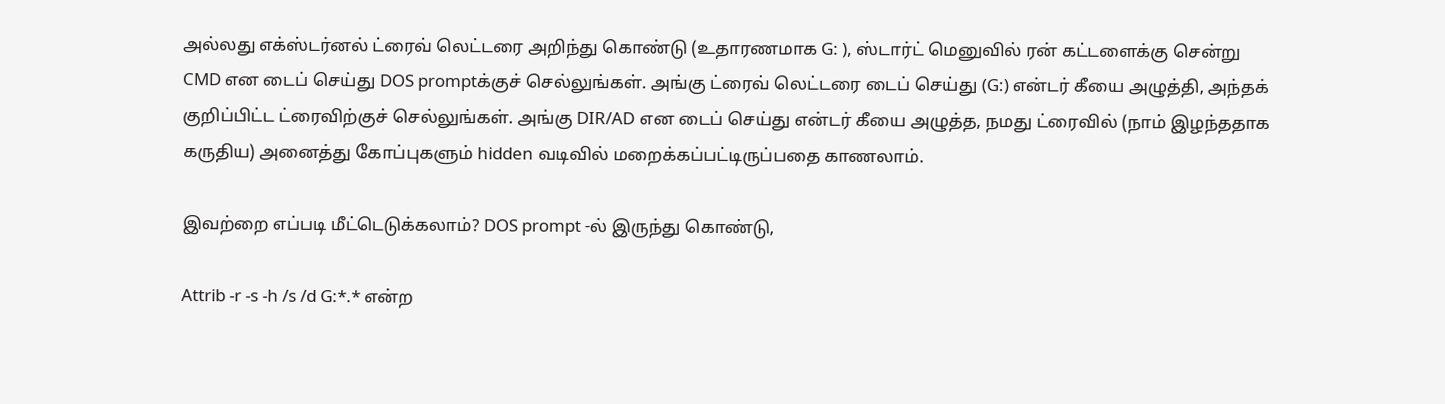அல்லது எக்ஸ்டர்னல் ட்ரைவ் லெட்டரை அறிந்து கொண்டு (உதாரணமாக G: ), ஸ்டார்ட் மெனுவில் ரன் கட்டளைக்கு சென்று CMD என டைப் செய்து DOS promptக்குச் செல்லுங்கள். அங்கு ட்ரைவ் லெட்டரை டைப் செய்து (G:) என்டர் கீயை அழுத்தி, அந்தக் குறிப்பிட்ட ட்ரைவிற்குச் செல்லுங்கள். அங்கு DIR/AD என டைப் செய்து என்டர் கீயை அழுத்த, நமது ட்ரைவில் (நாம் இழந்ததாக கருதிய) அனைத்து கோப்புகளும் hidden வடிவில் மறைக்கப்பட்டிருப்பதை காணலாம்.

இவற்றை எப்படி மீட்டெடுக்கலாம்? DOS prompt -ல் இருந்து கொண்டு,

Attrib -r -s -h /s /d G:*.* என்ற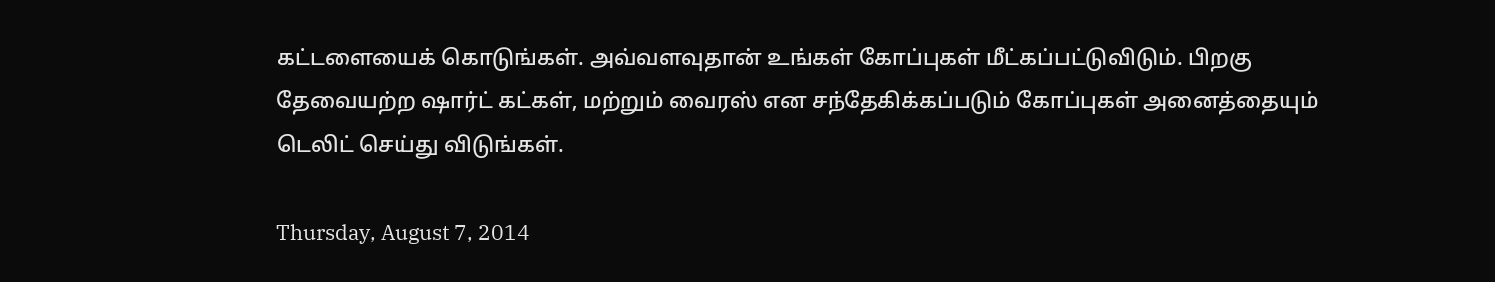கட்டளையைக் கொடுங்கள். அவ்வளவுதான் உங்கள் கோப்புகள் மீட்கப்பட்டுவிடும். பிறகு தேவையற்ற ஷார்ட் கட்கள், மற்றும் வைரஸ் என சந்தேகிக்கப்படும் கோப்புகள் அனைத்தையும் டெலிட் செய்து விடுங்கள்.

Thursday, August 7, 2014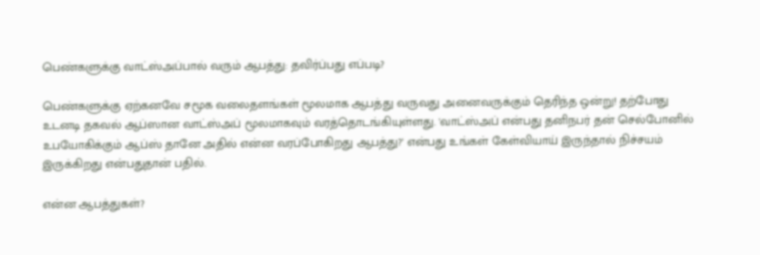பெண்களுக்கு வாட்ஸ்அப்பால் வரும் ஆபத்து: தவிர்ப்பது எப்படி?

பெண்களுக்கு ஏற்கனவே சமூக வலைதளங்கள் மூலமாக ஆபத்து வருவது அனைவருக்கும் தெரிந்த ஒன்று! தற்போது உடனடி தகவல் ஆப்ஸான வாட்ஸ்அப் மூலமாகவும் வரத்தொடங்கியுள்ளது. 'வாட்ஸ்அப் என்பது தனிநபர் தன் செல்போனில் உபயோகிக்கும் ஆப்ஸ் தானே அதில் என்ன வரப்போகிறது ஆபத்து?' என்பது உங்கள் கேள்வியாய் இருந்தால் நிச்சயம் இருக்கிறது என்பதுதான் பதில்.

என்ன ஆபத்துகள்?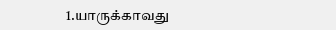1.யாருக்காவது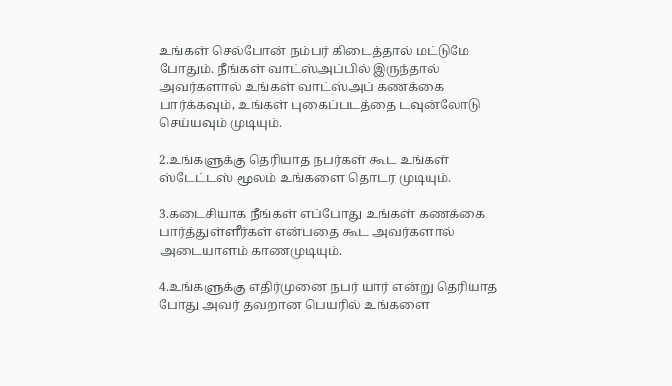உங்கள் செல்போன் நம்பர் கிடைத்தால் மட்டுமே போதும். நீங்கள் வாட்ஸ்அப்பில் இருந்தால் அவர்களால் உங்கள் வாட்ஸ்அப் கணக்கை பார்க்கவும், உங்கள் புகைப்படத்தை டவுன்லோடு செய்யவும் முடியும்.

2.உங்களுக்கு தெரியாத நபர்கள் கூட உங்கள் ஸ்டேட்டஸ் மூலம் உங்களை தொடர முடியும்.

3.கடைசியாக நீங்கள் எப்போது உங்கள் கணக்கை பார்த்துள்ளீர்கள் என்பதை கூட அவர்களால் அடையாளம் காணமுடியும்.

4.உங்களுக்கு எதிர்முனை நபர் யார் என்று தெரியாத போது அவர் தவறான பெயரில் உங்களை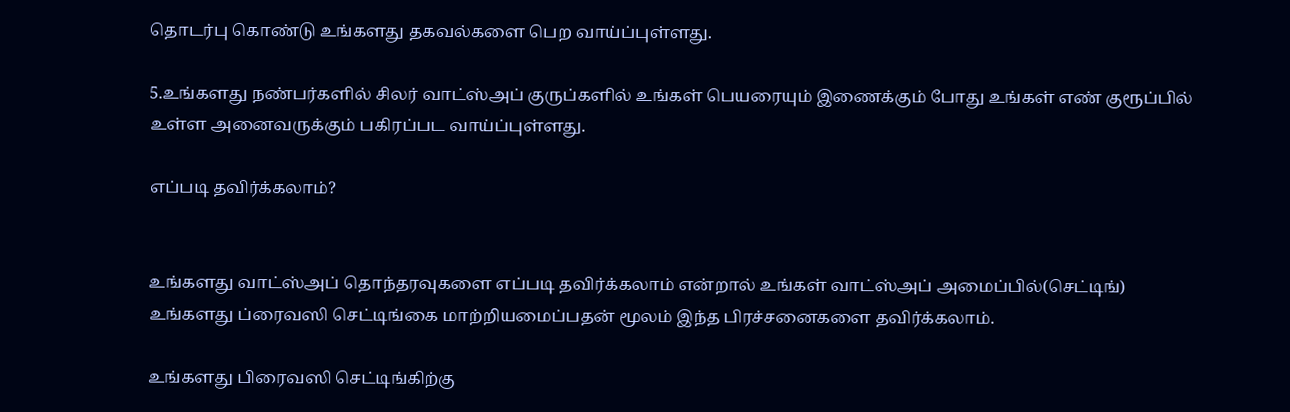தொடர்பு கொண்டு உங்களது தகவல்களை பெற வாய்ப்புள்ளது.

5.உங்களது நண்பர்களில் சிலர் வாட்ஸ்அப் குருப்களில் உங்கள் பெயரையும் இணைக்கும் போது உங்கள் எண் குரூப்பில் உள்ள அனைவருக்கும் பகிரப்பட வாய்ப்புள்ளது.

எப்படி தவிர்க்கலாம்?


உங்களது வாட்ஸ்அப் தொந்தரவுகளை எப்படி தவிர்க்கலாம் என்றால் உங்கள் வாட்ஸ்அப் அமைப்பில்(செட்டிங்) உங்களது ப்ரைவஸி செட்டிங்கை மாற்றியமைப்பதன் மூலம் இந்த பிரச்சனைகளை தவிர்க்கலாம்.

உங்களது பிரைவஸி செட்டிங்கிற்கு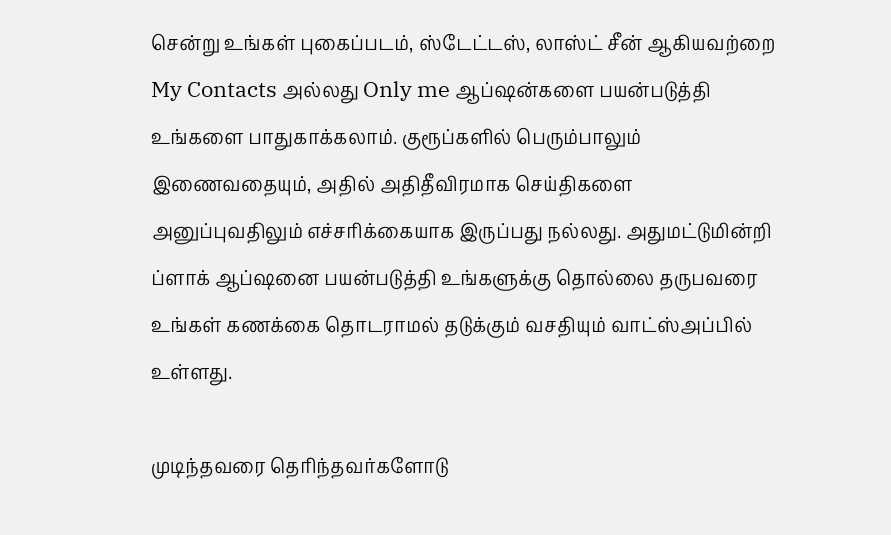சென்று உங்கள் புகைப்படம், ஸ்டேட்டஸ், லாஸ்ட் சீன் ஆகியவற்றை My Contacts அல்லது Only me ஆப்ஷன்களை பயன்படுத்தி உங்களை பாதுகாக்கலாம். குரூப்களில் பெரும்பாலும் இணைவதையும், அதில் அதிதீவிரமாக செய்திகளை அனுப்புவதிலும் எச்சரிக்கையாக இருப்பது நல்லது. அதுமட்டுமின்றி ப்ளாக் ஆப்ஷனை பயன்படுத்தி உங்களுக்கு தொல்லை தருபவரை உங்கள் கணக்கை தொடராமல் தடுக்கும் வசதியும் வாட்ஸ்அப்பில் உள்ளது.

முடிந்தவரை தெரிந்தவர்களோடு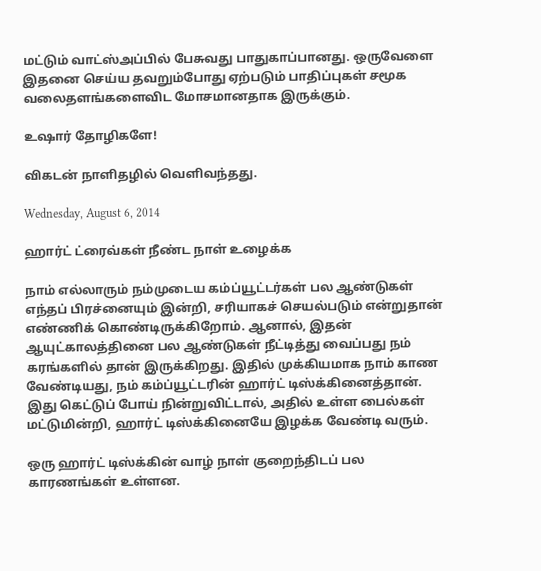மட்டும் வாட்ஸ்அப்பில் பேசுவது பாதுகாப்பானது. ஒருவேளை இதனை செய்ய தவறும்போது ஏற்படும் பாதிப்புகள் சமூக வலைதளங்களைவிட மோசமானதாக இருக்கும்.

உஷார் தோழிகளே!

விகடன் நாளிதழில் வெளிவந்தது.

Wednesday, August 6, 2014

ஹார்ட் ட்ரைவ்கள் நீண்ட நாள் உழைக்க

நாம் எல்லாரும் நம்முடைய கம்ப்யூட்டர்கள் பல ஆண்டுகள் எந்தப் பிரச்னையும் இன்றி, சரியாகச் செயல்படும் என்றுதான் எண்ணிக் கொண்டிருக்கிறோம். ஆனால், இதன் ஆயுட்காலத்தினை பல ஆண்டுகள் நீட்டித்து வைப்பது நம் கரங்களில் தான் இருக்கிறது. இதில் முக்கியமாக நாம் காண வேண்டியது, நம் கம்ப்யூட்டரின் ஹார்ட் டிஸ்க்கினைத்தான். இது கெட்டுப் போய் நின்றுவிட்டால், அதில் உள்ள பைல்கள் மட்டுமின்றி, ஹார்ட் டிஸ்க்கினையே இழக்க வேண்டி வரும்.

ஒரு ஹார்ட் டிஸ்க்கின் வாழ் நாள் குறைந்திடப் பல காரணங்கள் உள்ளன.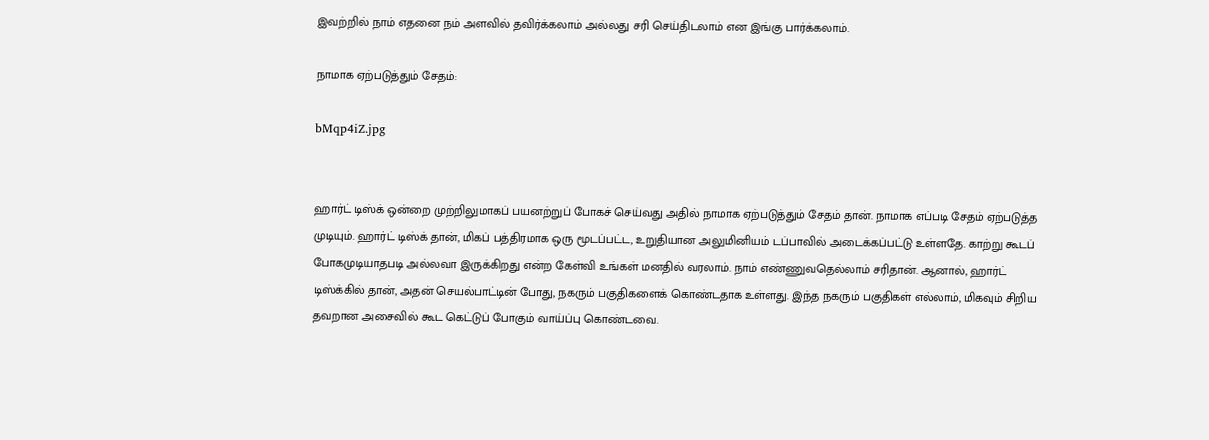இவற்றில் நாம் எதனை நம் அளவில் தவிர்க்கலாம் அல்லது சரி செய்திடலாம் என இங்கு பார்க்கலாம்.

நாமாக ஏற்படுத்தும் சேதம்:

bMqp4iZ.jpg


ஹார்ட் டிஸ்க் ஒன்றை முற்றிலுமாகப் பயனற்றுப் போகச் செய்வது அதில் நாமாக ஏற்படுத்தும் சேதம் தான். நாமாக எப்படி சேதம் ஏற்படுத்த முடியும். ஹார்ட் டிஸ்க் தான், மிகப் பத்திரமாக ஒரு மூடப்பட்ட, உறுதியான அலுமினியம் டப்பாவில் அடைக்கப்பட்டு உள்ளதே. காற்று கூடப் போகமுடியாதபடி அல்லவா இருக்கிறது என்ற கேள்வி உங்கள் மனதில் வரலாம். நாம் எண்ணுவதெல்லாம் சரிதான். ஆனால், ஹார்ட் டிஸ்க்கில் தான், அதன் செயல்பாட்டின் போது, நகரும் பகுதிகளைக் கொண்டதாக உள்ளது. இந்த நகரும் பகுதிகள் எல்லாம், மிகவும் சிறிய தவறான அசைவில் கூட கெட்டுப் போகும் வாய்ப்பு கொண்டவை.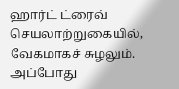ஹார்ட் ட்ரைவ் செயலாற்றுகையில், வேகமாகச் சுழலும். அப்போது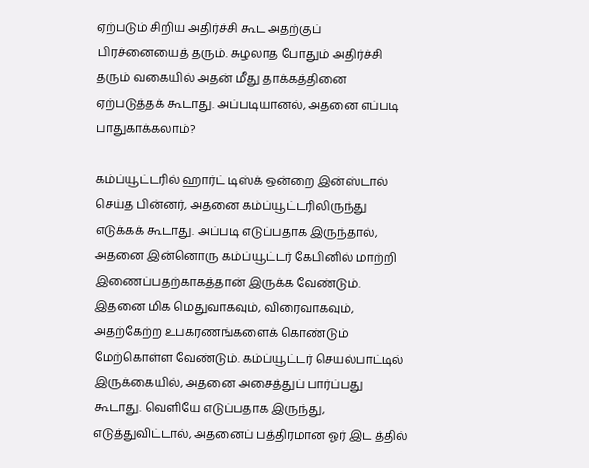ஏற்படும் சிறிய அதிர்ச்சி கூட அதற்குப் பிரச்னையைத் தரும். சுழலாத போதும் அதிர்ச்சி தரும் வகையில் அதன் மீது தாக்கத்தினை ஏற்படுத்தக் கூடாது. அப்படியானல், அதனை எப்படி பாதுகாக்கலாம்?

கம்ப்யூட்டரில் ஹார்ட் டிஸ்க் ஒன்றை இன்ஸ்டால் செய்த பின்னர், அதனை கம்ப்யூட்டரிலிருந்து எடுக்கக் கூடாது. அப்படி எடுப்பதாக இருந்தால், அதனை இன்னொரு கம்ப்யூட்டர் கேபினில் மாற்றி இணைப்பதற்காகத்தான் இருக்க வேண்டும். இதனை மிக மெதுவாகவும், விரைவாகவும், அதற்கேற்ற உபகரணங்களைக் கொண்டும் மேற்கொள்ள வேண்டும். கம்ப்யூட்டர் செயல்பாட்டில் இருக்கையில், அதனை அசைத்துப் பார்ப்பது கூடாது. வெளியே எடுப்பதாக இருந்து, எடுத்துவிட்டால், அதனைப் பத்திரமான ஓர் இட த்தில்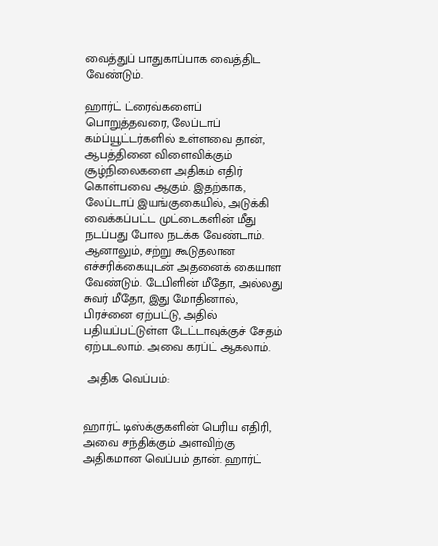வைத்துப் பாதுகாப்பாக வைத்திட வேண்டும்.

ஹார்ட் ட்ரைவ்களைப் பொறுத்தவரை, லேப்டாப் கம்ப்யூட்டர்களில் உள்ளவை தான், ஆபத்தினை விளைவிக்கும் சூழ்நிலைகளை அதிகம் எதிர் கொள்பவை ஆகும். இதற்காக, லேப்டாப் இயங்குகையில், அடுக்கி வைக்கப்பட்ட முட்டைகளின் மீது நடப்பது போல நடக்க வேண்டாம். ஆனாலும், சற்று கூடுதலான எச்சரிக்கையுடன் அதனைக் கையாள வேண்டும். டேபிளின் மீதோ, அல்லது சுவர் மீதோ, இது மோதினால், பிரச்னை ஏற்பட்டு, அதில் பதியப்பட்டுள்ள டேட்டாவுக்குச் சேதம் ஏற்படலாம். அவை கரப்ட் ஆகலாம்.

 அதிக வெப்பம்:


ஹார்ட் டிஸ்க்குகளின் பெரிய எதிரி, அவை சந்திக்கும் அளவிற்கு அதிகமான வெப்பம் தான். ஹார்ட்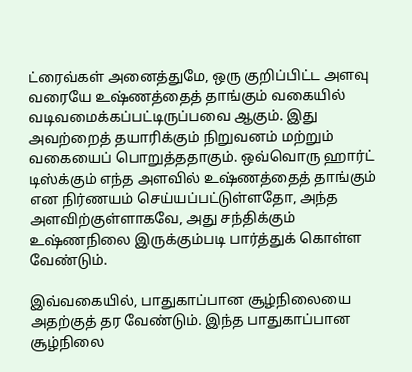ட்ரைவ்கள் அனைத்துமே, ஒரு குறிப்பிட்ட அளவு வரையே உஷ்ணத்தைத் தாங்கும் வகையில் வடிவமைக்கப்பட்டிருப்பவை ஆகும். இது அவற்றைத் தயாரிக்கும் நிறுவனம் மற்றும் வகையைப் பொறுத்ததாகும். ஒவ்வொரு ஹார்ட் டிஸ்க்கும் எந்த அளவில் உஷ்ணத்தைத் தாங்கும் என நிர்ணயம் செய்யப்பட்டுள்ளதோ, அந்த அளவிற்குள்ளாகவே, அது சந்திக்கும் உஷ்ணநிலை இருக்கும்படி பார்த்துக் கொள்ள வேண்டும்.

இவ்வகையில், பாதுகாப்பான சூழ்நிலையை அதற்குத் தர வேண்டும். இந்த பாதுகாப்பான சூழ்நிலை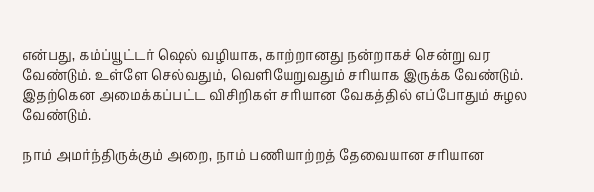என்பது, கம்ப்யூட்டர் ஷெல் வழியாக, காற்றானது நன்றாகச் சென்று வர வேண்டும். உள்ளே செல்வதும், வெளியேறுவதும் சரியாக இருக்க வேண்டும். இதற்கென அமைக்கப்பட்ட விசிறிகள் சரியான வேகத்தில் எப்போதும் சுழல வேண்டும்.

நாம் அமர்ந்திருக்கும் அறை, நாம் பணியாற்றத் தேவையான சரியான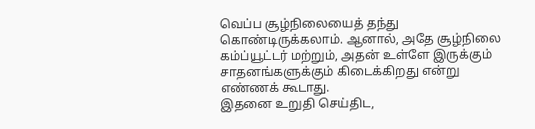வெப்ப சூழ்நிலையைத் தந்து கொண்டிருக்கலாம். ஆனால், அதே சூழ்நிலை கம்ப்யூட்டர் மற்றும், அதன் உள்ளே இருக்கும் சாதனங்களுக்கும் கிடைக்கிறது என்று எண்ணக் கூடாது.
இதனை உறுதி செய்திட,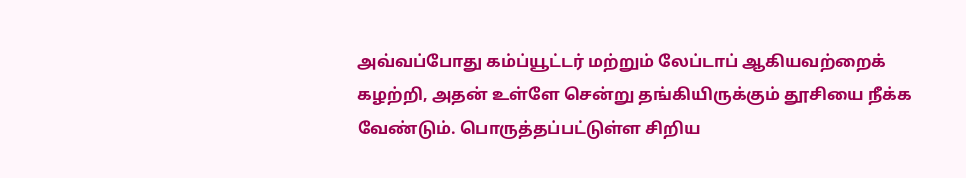அவ்வப்போது கம்ப்யூட்டர் மற்றும் லேப்டாப் ஆகியவற்றைக் கழற்றி, அதன் உள்ளே சென்று தங்கியிருக்கும் தூசியை நீக்க வேண்டும். பொருத்தப்பட்டுள்ள சிறிய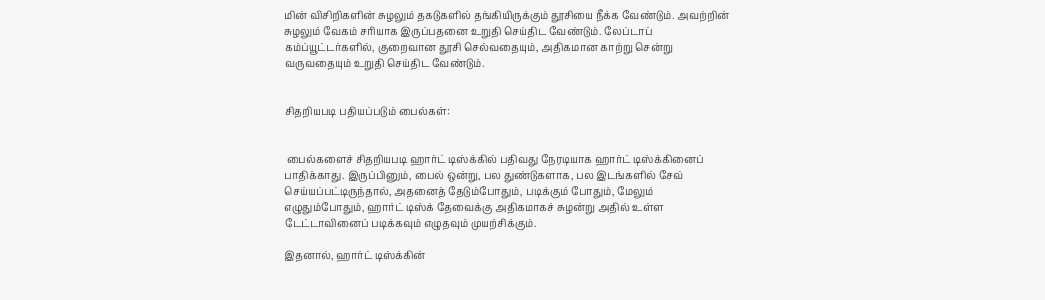மின் விசிறிகளின் சுழலும் தகடுகளில் தங்கியிருக்கும் தூசியை நீக்க வேண்டும். அவற்றின் சுழலும் வேகம் சரியாக இருப்பதனை உறுதி செய்திட வேண்டும். லேப்டாப் கம்ப்யூட்டர்களில், குறைவான தூசி செல்வதையும், அதிகமான காற்று சென்று வருவதையும் உறுதி செய்திட வேண்டும்.


சிதறியபடி பதியப்படும் பைல்கள்:


 பைல்களைச் சிதறியபடி ஹார்ட் டிஸ்க்கில் பதிவது நேரடியாக ஹார்ட் டிஸ்க்கினைப் பாதிக்காது. இருப்பினும், பைல் ஒன்று, பல துண்டுகளாக, பல இடங்களில் சேவ் செய்யப்பட்டிருந்தால், அதனைத் தேடும்போதும், படிக்கும் போதும், மேலும் எழுதும்போதும், ஹார்ட் டிஸ்க் தேவைக்கு அதிகமாகச் சுழன்று அதில் உள்ள டேட்டாவினைப் படிக்கவும் எழுதவும் முயற்சிக்கும்.

இதனால், ஹார்ட் டிஸ்க்கின்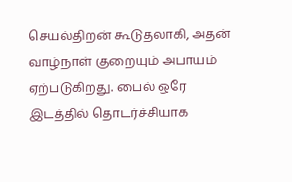செயல்திறன் கூடுதலாகி, அதன் வாழ்நாள் குறையும் அபாயம் ஏற்படுகிறது. பைல் ஒரே இடத்தில் தொடர்ச்சியாக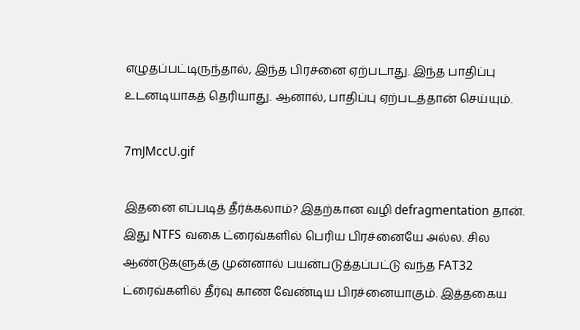எழுதப்பட்டிருந்தால், இந்த பிரச்னை ஏற்படாது. இந்த பாதிப்பு உடனடியாகத் தெரியாது. ஆனால், பாதிப்பு ஏற்படத்தான் செய்யும்.

7mJMccU.gif

இதனை எப்படித் தீர்க்கலாம்? இதற்கான வழி defragmentation தான். இது NTFS வகை ட்ரைவ்களில் பெரிய பிரச்னையே அல்ல. சில ஆண்டுகளுக்கு முன்னால் பயன்படுத்தப்பட்டு வந்த FAT32 ட்ரைவ்களில் தீர்வு காண வேண்டிய பிரச்னையாகும். இத்தகைய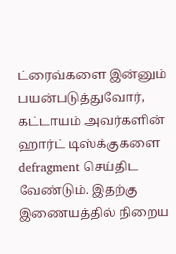ட்ரைவ்களை இன்னும் பயன்படுத்துவோர், கட்டாயம் அவர்களின் ஹார்ட் டிஸ்க்குகளை defragment செய்திட வேண்டும். இதற்கு இணையத்தில் நிறைய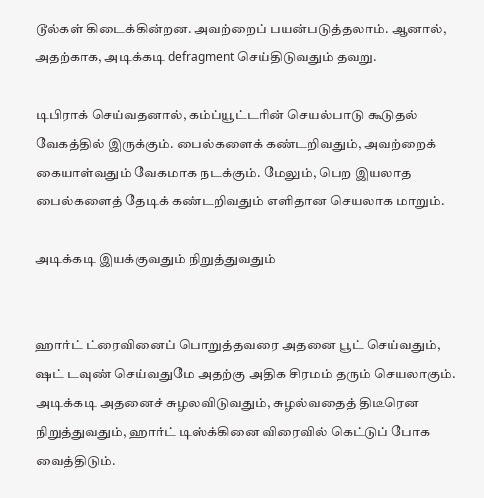டூல்கள் கிடைக்கின்றன. அவற்றைப் பயன்படுத்தலாம். ஆனால், அதற்காக, அடிக்கடி defragment செய்திடுவதும் தவறு.

டிபிராக் செய்வதனால், கம்ப்யூட்டரின் செயல்பாடு கூடுதல் வேகத்தில் இருக்கும். பைல்களைக் கண்டறிவதும், அவற்றைக் கையாள்வதும் வேகமாக நடக்கும். மேலும், பெற இயலாத பைல்களைத் தேடிக் கண்டறிவதும் எளிதான செயலாக மாறும்.

அடிக்கடி இயக்குவதும் நிறுத்துவதும்


ஹார்ட் ட்ரைவினைப் பொறுத்தவரை அதனை பூட் செய்வதும், ஷட் டவுண் செய்வதுமே அதற்கு அதிக சிரமம் தரும் செயலாகும். அடிக்கடி அதனைச் சுழலவிடுவதும், சுழல்வதைத் திடீரென நிறுத்துவதும், ஹார்ட் டிஸ்க்கினை விரைவில் கெட்டுப் போக வைத்திடும்.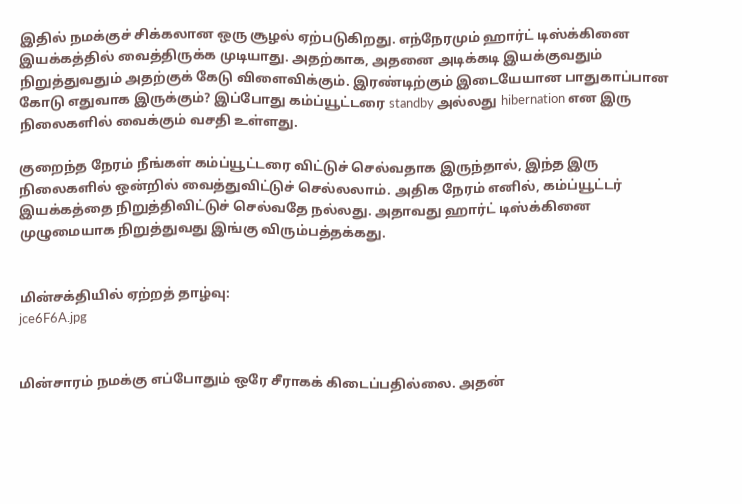இதில் நமக்குச் சிக்கலான ஒரு சூழல் ஏற்படுகிறது. எந்நேரமும் ஹார்ட் டிஸ்க்கினை இயக்கத்தில் வைத்திருக்க முடியாது. அதற்காக, அதனை அடிக்கடி இயக்குவதும் நிறுத்துவதும் அதற்குக் கேடு விளைவிக்கும். இரண்டிற்கும் இடையேயான பாதுகாப்பான கோடு எதுவாக இருக்கும்? இப்போது கம்ப்யூட்டரை standby அல்லது hibernation என இரு நிலைகளில் வைக்கும் வசதி உள்ளது.

குறைந்த நேரம் நீங்கள் கம்ப்யூட்டரை விட்டுச் செல்வதாக இருந்தால், இந்த இரு நிலைகளில் ஒன்றில் வைத்துவிட்டுச் செல்லலாம். அதிக நேரம் எனில், கம்ப்யூட்டர் இயக்கத்தை நிறுத்திவிட்டுச் செல்வதே நல்லது. அதாவது ஹார்ட் டிஸ்க்கினை முழுமையாக நிறுத்துவது இங்கு விரும்பத்தக்கது.


மின்சக்தியில் ஏற்றத் தாழ்வு:
jce6F6A.jpg


மின்சாரம் நமக்கு எப்போதும் ஒரே சீராகக் கிடைப்பதில்லை. அதன்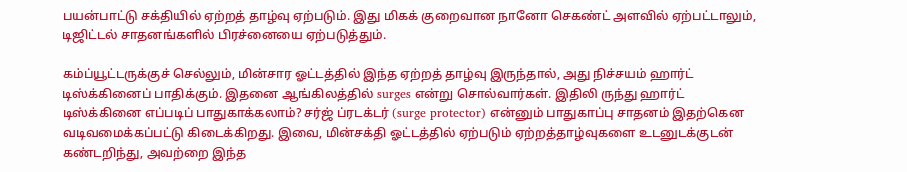பயன்பாட்டு சக்தியில் ஏற்றத் தாழ்வு ஏற்படும். இது மிகக் குறைவான நானோ செகண்ட் அளவில் ஏற்பட்டாலும், டிஜிட்டல் சாதனங்களில் பிரச்னையை ஏற்படுத்தும்.

கம்ப்யூட்டருக்குச் செல்லும், மின்சார ஓட்டத்தில் இந்த ஏற்றத் தாழ்வு இருந்தால், அது நிச்சயம் ஹார்ட் டிஸ்க்கினைப் பாதிக்கும். இதனை ஆங்கிலத்தில் surges என்று சொல்வார்கள். இதிலி ருந்து ஹார்ட் டிஸ்க்கினை எப்படிப் பாதுகாக்கலாம்? சர்ஜ் ப்ரடக்டர் (surge protector) என்னும் பாதுகாப்பு சாதனம் இதற்கென வடிவமைக்கப்பட்டு கிடைக்கிறது. இவை, மின்சக்தி ஓட்டத்தில் ஏற்படும் ஏற்றத்தாழ்வுகளை உடனுடக்குடன் கண்டறிந்து, அவற்றை இந்த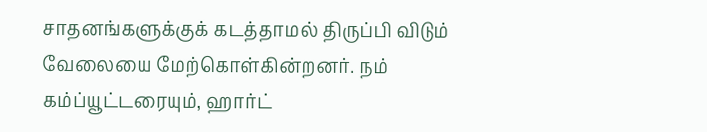சாதனங்களுக்குக் கடத்தாமல் திருப்பி விடும் வேலையை மேற்கொள்கின்றனர். நம் கம்ப்யூட்டரையும், ஹார்ட்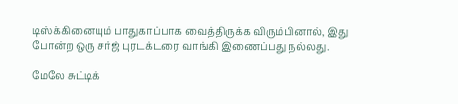டிஸ்க்கினையும் பாதுகாப்பாக வைத்திருக்க விரும்பினால், இது போன்ற ஒரு சர்ஜ் புரடக்டரை வாங்கி இணைப்பது நல்லது.

மேலே சுட்டிக்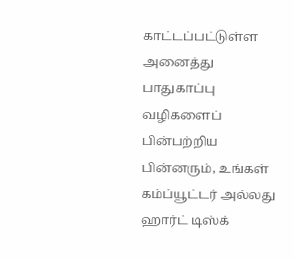காட்டப்பட்டுள்ள அனைத்து பாதுகாப்பு வழிகளைப் பின்பற்றிய பின்னரும், உங்கள் கம்ப்யூட்டர் அல்லது ஹார்ட் டிஸ்க்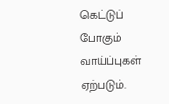கெட்டுப் போகும் வாய்ப்புகள் ஏற்படும்.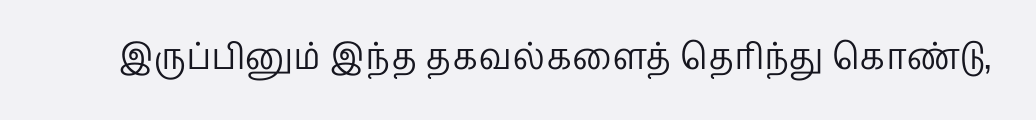இருப்பினும் இந்த தகவல்களைத் தெரிந்து கொண்டு,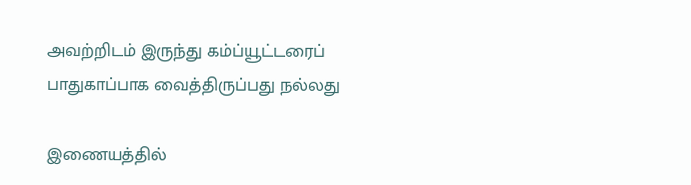அவற்றிடம் இருந்து கம்ப்யூட்டரைப் பாதுகாப்பாக வைத்திருப்பது நல்லது

இணையத்தில்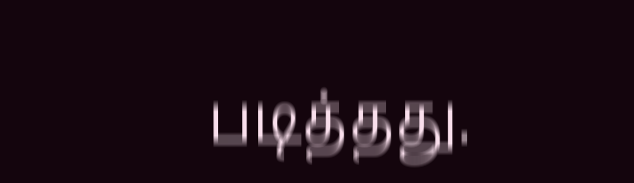படித்தது.